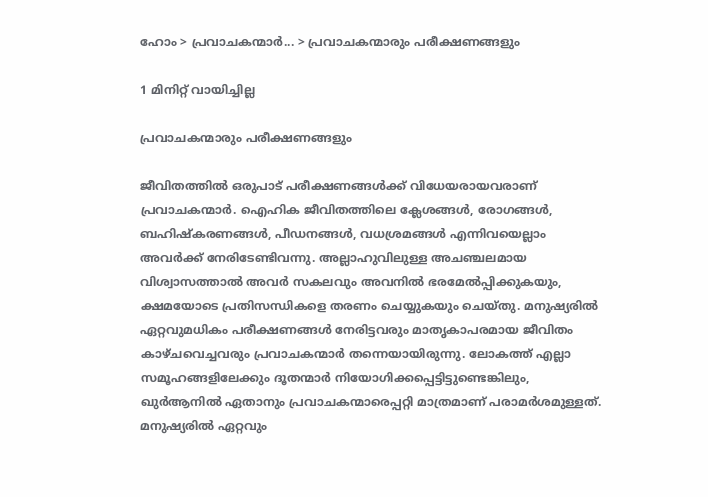ഹോം > പ്രവാചകന്മാര്‍... > പ്രവാചകന്മാരും പരീക്ഷണങ്ങളും

1 മിനിറ്റ് വായിച്ചില്ല

പ്രവാചകന്മാരും പരീക്ഷണങ്ങളും

ജീവിതത്തിൽ ഒരുപാട് പരീക്ഷണങ്ങൾക്ക് വിധേയരായവരാണ് പ്രവാചകന്മാർ. ഐഹിക ജീവിതത്തിലെ ക്ലേശങ്ങൾ, രോഗങ്ങൾ, ബഹിഷ്‌കരണങ്ങൾ, പീഡനങ്ങൾ, വധശ്രമങ്ങൾ എന്നിവയെല്ലാം അവർക്ക് നേരിടേണ്ടിവന്നു. അല്ലാഹുവിലുള്ള അചഞ്ചലമായ വിശ്വാസത്താൽ അവർ സകലവും അവനിൽ ഭരമേൽപ്പിക്കുകയും, ക്ഷമയോടെ പ്രതിസന്ധികളെ തരണം ചെയ്യുകയും ചെയ്തു. മനുഷ്യരിൽ ഏറ്റവുമധികം പരീക്ഷണങ്ങൾ നേരിട്ടവരും മാതൃകാപരമായ ജീവിതം കാഴ്ചവെച്ചവരും പ്രവാചകന്മാർ തന്നെയായിരുന്നു. ലോകത്ത് എല്ലാ സമൂഹങ്ങളിലേക്കും ദൂതന്മാർ നിയോഗിക്കപ്പെട്ടിട്ടുണ്ടെങ്കിലും, ഖുർആനിൽ ഏതാനും പ്രവാചകന്മാരെപ്പറ്റി മാത്രമാണ് പരാമർശമുള്ളത്. മനുഷ്യരിൽ ഏറ്റവും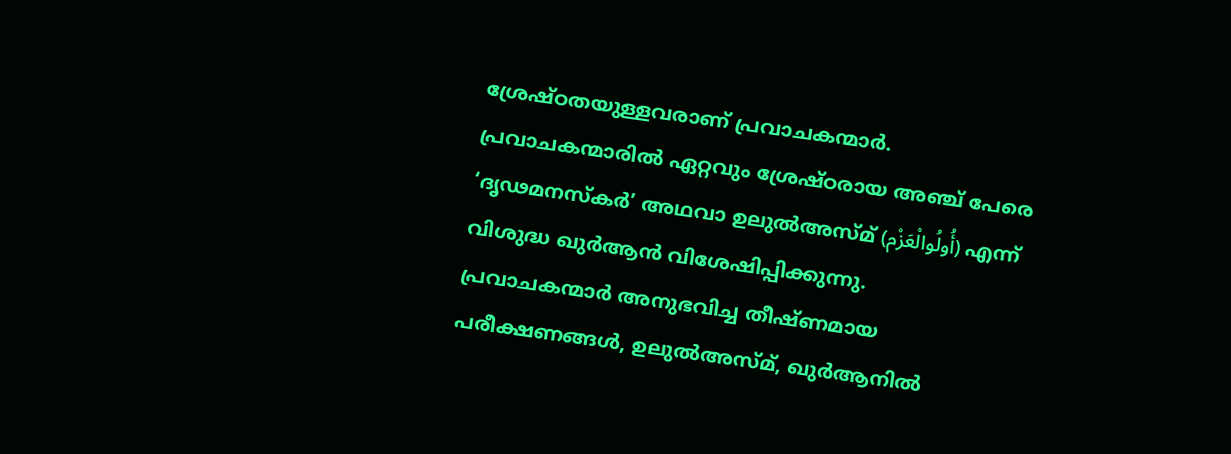ശ്രേഷ്ഠതയുള്ളവരാണ് പ്രവാചകന്മാർ. പ്രവാചകന്മാരിൽ ഏറ്റവും ശ്രേഷ്ഠരായ അഞ്ച് പേരെ ‘ദൃഢമനസ്‌കർ’ അഥവാ ഉലുൽഅസ്മ് (أُولُوالْعَزْم) എന്ന് വിശുദ്ധ ഖുർആൻ വിശേഷിപ്പിക്കുന്നു.
പ്രവാചകന്മാർ അനുഭവിച്ച തീഷ്ണമായ പരീക്ഷണങ്ങൾ, ഉലുൽഅസ്മ്, ഖുർആനിൽ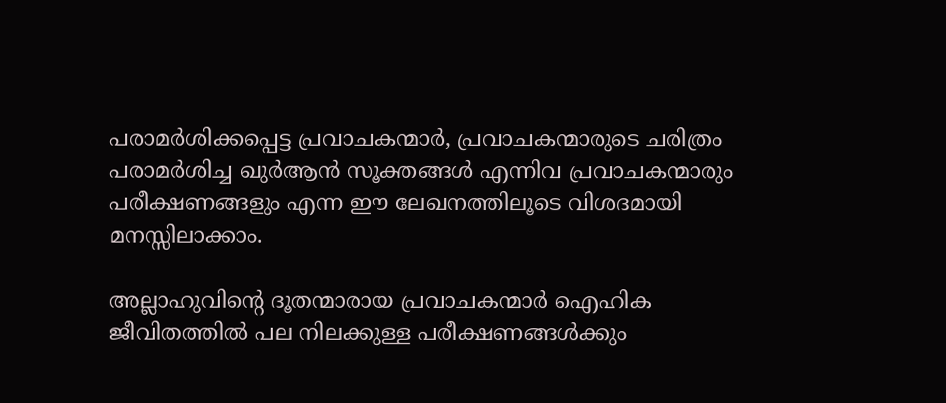പരാമർശിക്കപ്പെട്ട പ്രവാചകന്മാർ, പ്രവാചകന്മാരുടെ ചരിത്രം പരാമർശിച്ച ഖുർആൻ സൂക്തങ്ങൾ എന്നിവ പ്രവാചകന്മാരും പരീക്ഷണങ്ങളും എന്ന ഈ ലേഖനത്തിലൂടെ വിശദമായി മനസ്സിലാക്കാം.

അല്ലാഹുവിന്റെ ദൂതന്മാരായ പ്രവാചകന്മാര്‍ ഐഹിക ജീവിതത്തില്‍ പല നിലക്കുള്ള പരീക്ഷണങ്ങള്‍ക്കും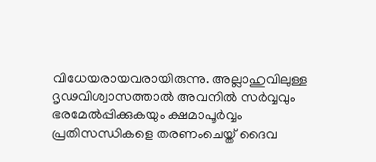വിധേയരായവരായിരുന്നു. അല്ലാഹുവിലുള്ള ദൃഢവിശ്വാസത്താല്‍ അവനില്‍ സര്‍വ്വവും ഭരമേല്‍പ്പിക്കുകയും ക്ഷമാപൂര്‍വ്വം പ്രതിസന്ധികളെ തരണംചെയ്ത് ദൈവ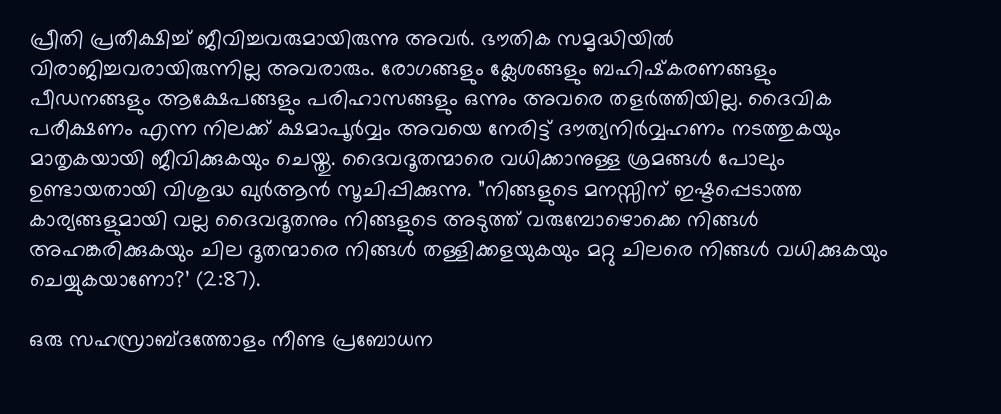പ്രീതി പ്രതീക്ഷിച്ച് ജീവിച്ചവരുമായിരുന്നു അവര്‍. ഭൗതിക സമൃദ്ധിയില്‍ വിരാജിച്ചവരായിരുന്നില്ല അവരാരും. രോഗങ്ങളും ക്ലേശങ്ങളും ബഹിഷ്‌കരണങ്ങളും പീഡനങ്ങളും ആക്ഷേപങ്ങളും പരിഹാസങ്ങളും ഒന്നും അവരെ തളര്‍ത്തിയില്ല. ദൈവിക പരീക്ഷണം എന്ന നിലക്ക് ക്ഷമാപൂര്‍വ്വം അവയെ നേരിട്ട് ദൗത്യനിര്‍വ്വഹണം നടത്തുകയും മാതൃകയായി ജീവിക്കുകയും ചെയ്തു. ദൈവദൂതന്മാരെ വധിക്കാനുള്ള ശ്രമങ്ങള്‍ പോലും ഉണ്ടായതായി വിശുദ്ധ ഖുര്‍ആന്‍ സൂചിപ്പിക്കുന്നു. ”നിങ്ങളുടെ മനസ്സിന് ഇഷ്ടപ്പെടാത്ത കാര്യങ്ങളുമായി വല്ല ദൈവദൂതനും നിങ്ങളുടെ അടുത്ത് വരുമ്പോഴൊക്കെ നിങ്ങള്‍ അഹങ്കരിക്കുകയും ചില ദൂതന്മാരെ നിങ്ങള്‍ തള്ളിക്കളയുകയും മറ്റു ചിലരെ നിങ്ങള്‍ വധിക്കുകയും ചെയ്യുകയാണോ?’ (2:87).

ഒരു സഹസ്രാബ്ദത്തോളം നീണ്ട പ്രബോധന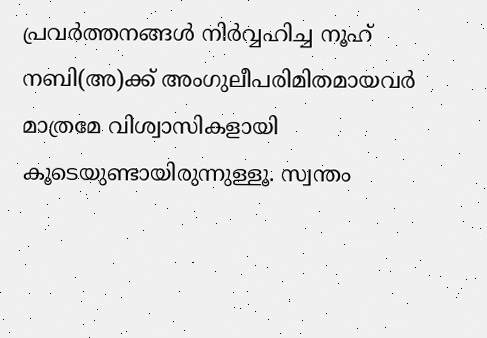പ്രവര്‍ത്തനങ്ങള്‍ നിര്‍വ്വഹിച്ച നൂഹ് നബി(അ)ക്ക് അംഗുലീപരിമിതമായവര്‍ മാത്രമേ വിശ്വാസികളായി കൂടെയുണ്ടായിരുന്നുള്ളൂ. സ്വന്തം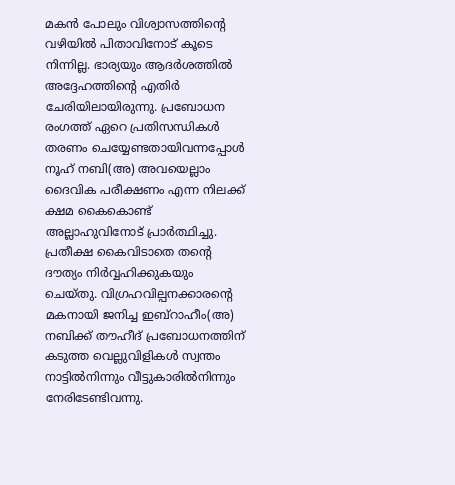മകന്‍ പോലും വിശ്വാസത്തിന്റെ വഴിയില്‍ പിതാവിനോട് കൂടെ നിന്നില്ല. ഭാര്യയും ആദര്‍ശത്തില്‍ അദ്ദേഹത്തിന്റെ എതിര്‍ ചേരിയിലായിരുന്നു. പ്രബോധന രംഗത്ത് ഏറെ പ്രതിസന്ധികള്‍ തരണം ചെയ്യേണ്ടതായിവന്നപ്പോള്‍ നൂഹ് നബി(അ) അവയെല്ലാം ദൈവിക പരീക്ഷണം എന്ന നിലക്ക് ക്ഷമ കൈകൊണ്ട് അല്ലാഹുവിനോട് പ്രാര്‍ത്ഥിച്ചു. പ്രതീക്ഷ കൈവിടാതെ തന്റെ ദൗത്യം നിര്‍വ്വഹിക്കുകയും ചെയ്തു. വിഗ്രഹവില്പനക്കാരന്റെ മകനായി ജനിച്ച ഇബ്‌റാഹീം(അ) നബിക്ക് തൗഹീദ് പ്രബോധനത്തിന് കടുത്ത വെല്ലുവിളികള്‍ സ്വന്തം നാട്ടില്‍നിന്നും വീട്ടുകാരില്‍നിന്നും നേരിടേണ്ടിവന്നു.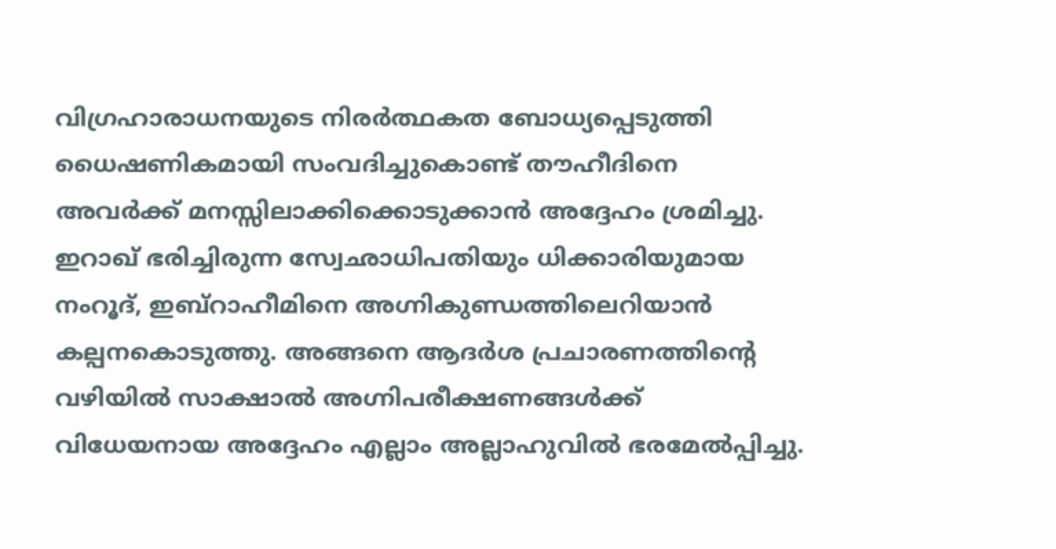വിഗ്രഹാരാധനയുടെ നിരര്‍ത്ഥകത ബോധ്യപ്പെടുത്തി ധൈഷണികമായി സംവദിച്ചുകൊണ്ട് തൗഹീദിനെ അവര്‍ക്ക് മനസ്സിലാക്കിക്കൊടുക്കാന്‍ അദ്ദേഹം ശ്രമിച്ചു. ഇറാഖ് ഭരിച്ചിരുന്ന സ്വേഛാധിപതിയും ധിക്കാരിയുമായ നംറൂദ്, ഇബ്‌റാഹീമിനെ അഗ്നികുണ്ഡത്തിലെറിയാന്‍ കല്പനകൊടുത്തു. അങ്ങനെ ആദര്‍ശ പ്രചാരണത്തിന്റെ വഴിയില്‍ സാക്ഷാല്‍ അഗ്നിപരീക്ഷണങ്ങള്‍ക്ക് വിധേയനായ അദ്ദേഹം എല്ലാം അല്ലാഹുവില്‍ ഭരമേല്‍പ്പിച്ചു.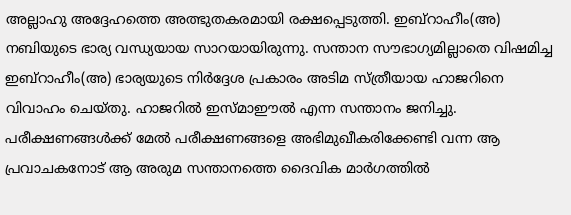അല്ലാഹു അദ്ദേഹത്തെ അത്ഭുതകരമായി രക്ഷപ്പെടുത്തി. ഇബ്‌റാഹീം(അ) നബിയുടെ ഭാര്യ വന്ധ്യയായ സാറയായിരുന്നു. സന്താന സൗഭാഗ്യമില്ലാതെ വിഷമിച്ച ഇബ്‌റാഹീം(അ) ഭാര്യയുടെ നിര്‍ദ്ദേശ പ്രകാരം അടിമ സ്ത്രീയായ ഹാജറിനെ വിവാഹം ചെയ്തു. ഹാജറില്‍ ഇസ്മാഈല്‍ എന്ന സന്താനം ജനിച്ചു. പരീക്ഷണങ്ങള്‍ക്ക് മേല്‍ പരീക്ഷണങ്ങളെ അഭിമുഖീകരിക്കേണ്ടി വന്ന ആ പ്രവാചകനോട് ആ അരുമ സന്താനത്തെ ദൈവിക മാര്‍ഗത്തില്‍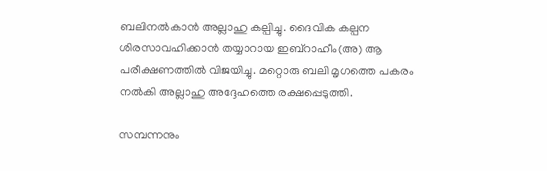ബലിനല്‍കാന്‍ അല്ലാഹു കല്പിച്ചു. ദൈവിക കല്പന ശിരസാവഹിക്കാന്‍ തയ്യാറായ ഇബ്‌റാഹീം(അ) ആ പരീക്ഷണത്തില്‍ വിജയിച്ചു. മറ്റൊരു ബലി മൃഗത്തെ പകരം നല്‍കി അല്ലാഹു അദ്ദേഹത്തെ രക്ഷപ്പെടുത്തി.

സമ്പന്നനും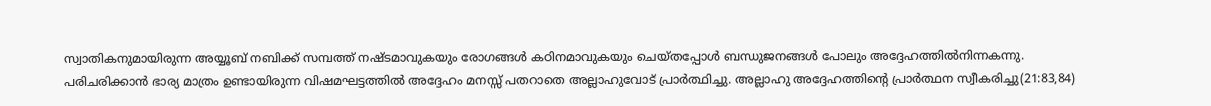സ്വാതികനുമായിരുന്ന അയ്യൂബ് നബിക്ക് സമ്പത്ത് നഷ്ടമാവുകയും രോഗങ്ങള്‍ കഠിനമാവുകയും ചെയ്തപ്പോള്‍ ബന്ധുജനങ്ങള്‍ പോലും അദ്ദേഹത്തില്‍നിന്നകന്നു. പരിചരിക്കാന്‍ ഭാര്യ മാത്രം ഉണ്ടായിരുന്ന വിഷമഘട്ടത്തില്‍ അദ്ദേഹം മനസ്സ് പതറാതെ അല്ലാഹുവോട് പ്രാര്‍ത്ഥിച്ചു. അല്ലാഹു അദ്ദേഹത്തിന്റെ പ്രാര്‍ത്ഥന സ്വീകരിച്ചു(21:83,84)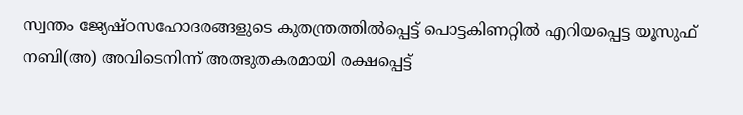സ്വന്തം ജ്യേഷ്ഠസഹോദരങ്ങളുടെ കുതന്ത്രത്തില്‍പ്പെട്ട് പൊട്ടകിണറ്റില്‍ എറിയപ്പെട്ട യൂസുഫ് നബി(അ) അവിടെനിന്ന് അത്ഭുതകരമായി രക്ഷപ്പെട്ട്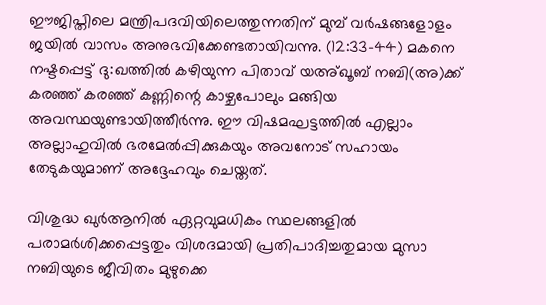ഈജിപ്തിലെ മന്ത്രിപദവിയിലെത്തുന്നതിന് മുമ്പ് വര്‍ഷങ്ങളോളം ജയില്‍ വാസം അനുഭവിക്കേണ്ടതായിവന്നു. (12:33-44) മകനെ നഷ്ടപ്പെട്ട് ദു:ഖത്തില്‍ കഴിയുന്ന പിതാവ് യഅ്ഖൂബ് നബി(അ)ക്ക് കരഞ്ഞ് കരഞ്ഞ് കണ്ണിന്റെ കാഴ്ചപോലും മങ്ങിയ അവസ്ഥയുണ്ടായിത്തീര്‍ന്നു. ഈ വിഷമഘട്ടത്തില്‍ എല്ലാം അല്ലാഹുവില്‍ ഭരമേല്‍പ്പിക്കുകയും അവനോട് സഹായം തേടുകയുമാണ് അദ്ദേഹവും ചെയ്തത്.

വിശുദ്ധ ഖുര്‍ആനില്‍ ഏറ്റവുമധികം സ്ഥലങ്ങളില്‍ പരാമര്‍ശിക്കപ്പെട്ടതും വിശദമായി പ്രതിപാദിച്ചതുമായ മുസാ നബിയുടെ ജീവിതം മുഴുക്കെ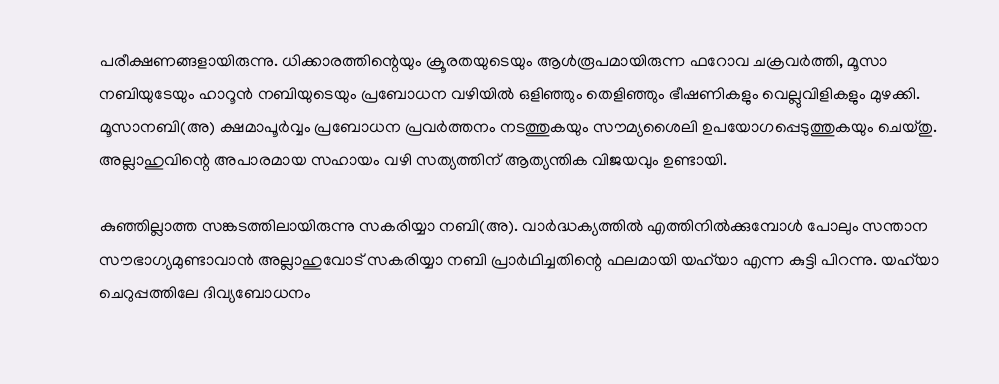പരീക്ഷണങ്ങളായിരുന്നു. ധിക്കാരത്തിന്റെയും ക്രൂരതയുടെയും ആള്‍രൂപമായിരുന്ന ഫറോവ ചക്രവര്‍ത്തി, മൂസാ നബിയുടേയും ഹാറൂന്‍ നബിയുടെയും പ്രബോധന വഴിയില്‍ ഒളിഞ്ഞും തെളിഞ്ഞും ഭീഷണികളും വെല്ലുവിളികളും മുഴക്കി. മൂസാനബി(അ) ക്ഷമാപൂര്‍വ്വം പ്രബോധന പ്രവര്‍ത്തനം നടത്തുകയും സൗമ്യശൈലി ഉപയോഗപ്പെടുത്തുകയും ചെയ്തു. അല്ലാഹുവിന്റെ അപാരമായ സഹായം വഴി സത്യത്തിന് ആത്യന്തിക വിജയവും ഉണ്ടായി.

കുഞ്ഞില്ലാത്ത സങ്കടത്തിലായിരുന്നു സകരിയ്യാ നബി(അ). വാര്‍ദ്ധക്യത്തില്‍ എത്തിനില്‍ക്കുമ്പോള്‍ പോലും സന്താന സൗഭാഗ്യമുണ്ടാവാന്‍ അല്ലാഹുവോട് സകരിയ്യാ നബി പ്രാര്‍ഥിച്ചതിന്റെ ഫലമായി യഹ്‌യാ എന്ന കുട്ടി പിറന്നു. യഹ്‌യാ ചെറുപ്പത്തിലേ ദിവ്യബോധനം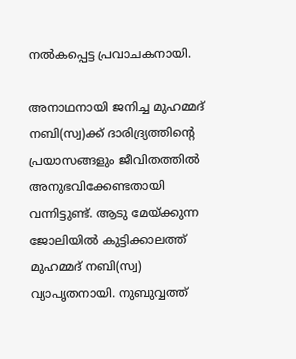നല്‍കപ്പെട്ട പ്രവാചകനായി.

അനാഥനായി ജനിച്ച മുഹമ്മദ് നബി(സ്വ)ക്ക് ദാരിദ്ര്യത്തിന്റെ പ്രയാസങ്ങളും ജീവിതത്തില്‍ അനുഭവിക്കേണ്ടതായി വന്നിട്ടുണ്ട്. ആടു മേയ്ക്കുന്ന ജോലിയില്‍ കുട്ടിക്കാലത്ത് മുഹമ്മദ് നബി(സ്വ) വ്യാപൃതനായി. നുബുവ്വത്ത്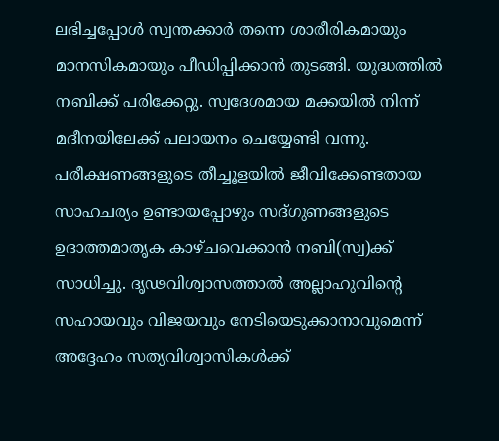ലഭിച്ചപ്പോള്‍ സ്വന്തക്കാര്‍ തന്നെ ശാരീരികമായും മാനസികമായും പീഡിപ്പിക്കാന്‍ തുടങ്ങി. യുദ്ധത്തില്‍ നബിക്ക് പരിക്കേറ്റു. സ്വദേശമായ മക്കയില്‍ നിന്ന് മദീനയിലേക്ക് പലായനം ചെയ്യേണ്ടി വന്നു. പരീക്ഷണങ്ങളുടെ തീച്ചൂളയില്‍ ജീവിക്കേണ്ടതായ സാഹചര്യം ഉണ്ടായപ്പോഴും സദ്ഗുണങ്ങളുടെ ഉദാത്തമാതൃക കാഴ്ചവെക്കാന്‍ നബി(സ്വ)ക്ക് സാധിച്ചു. ദൃഢവിശ്വാസത്താല്‍ അല്ലാഹുവിന്റെ സഹായവും വിജയവും നേടിയെടുക്കാനാവുമെന്ന് അദ്ദേഹം സത്യവിശ്വാസികള്‍ക്ക്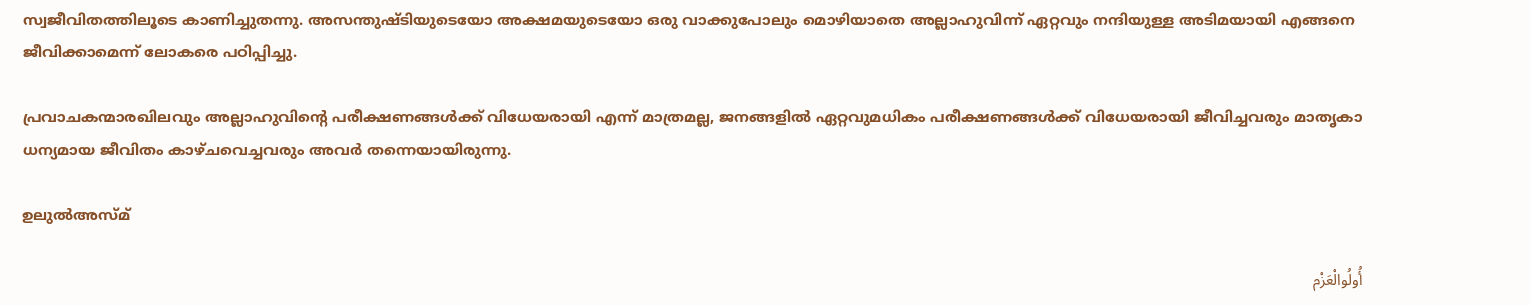സ്വജീവിതത്തിലൂടെ കാണിച്ചുതന്നു. അസന്തുഷ്ടിയുടെയോ അക്ഷമയുടെയോ ഒരു വാക്കുപോലും മൊഴിയാതെ അല്ലാഹുവിന്ന് ഏറ്റവും നന്ദിയുള്ള അടിമയായി എങ്ങനെ ജീവിക്കാമെന്ന് ലോകരെ പഠിപ്പിച്ചു.

പ്രവാചകന്മാരഖിലവും അല്ലാഹുവിന്റെ പരീക്ഷണങ്ങള്‍ക്ക് വിധേയരായി എന്ന് മാത്രമല്ല, ജനങ്ങളില്‍ ഏറ്റവുമധികം പരീക്ഷണങ്ങള്‍ക്ക് വിധേയരായി ജീവിച്ചവരും മാതൃകാ ധന്യമായ ജീവിതം കാഴ്ചവെച്ചവരും അവര്‍ തന്നെയായിരുന്നു.

ഉലുല്‍അസ്മ്

أُولُوالْعَزْم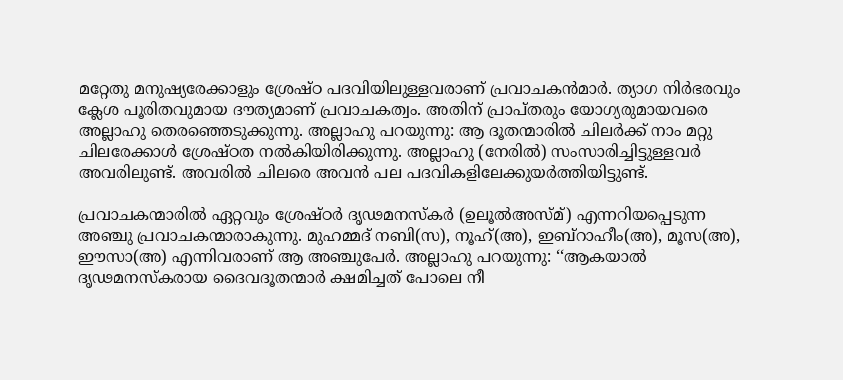മറ്റേതു മനുഷ്യരേക്കാളും ശ്രേഷ്ഠ പദവിയിലുള്ളവരാണ് പ്രവാചകന്‍മാര്‍. ത്യാഗ നിര്‍ഭരവും ക്ലേശ പൂരിതവുമായ ദൗത്യമാണ് പ്രവാചകത്വം. അതിന് പ്രാപ്തരും യോഗ്യരുമായവരെ അല്ലാഹു തെരഞ്ഞെടുക്കുന്നു. അല്ലാഹു പറയുന്നു: ആ ദൂതന്മാരില്‍ ചിലര്‍ക്ക് നാം മറ്റു ചിലരേക്കാള്‍ ശ്രേഷ്ഠത നല്‍കിയിരിക്കുന്നു. അല്ലാഹു (നേരില്‍) സംസാരിച്ചിട്ടുള്ളവര്‍ അവരിലുണ്ട്. അവരില്‍ ചിലരെ അവന്‍ പല പദവികളിലേക്കുയര്‍ത്തിയിട്ടുണ്ട്.

പ്രവാചകന്മാരില്‍ ഏറ്റവും ശ്രേഷ്ഠര്‍ ദൃഢമനസ്‌കര്‍ (ഉലൂല്‍അസ്മ്) എന്നറിയപ്പെടുന്ന അഞ്ചു പ്രവാചകന്മാരാകുന്നു. മുഹമ്മദ് നബി(സ), നൂഹ്(അ), ഇബ്‌റാഹീം(അ), മൂസ(അ), ഈസാ(അ) എന്നിവരാണ് ആ അഞ്ചുപേര്‍. അല്ലാഹു പറയുന്നു: ‘‘ആകയാല്‍ ദൃഢമനസ്‌കരായ ദൈവദൂതന്മാര്‍ ക്ഷമിച്ചത് പോലെ നീ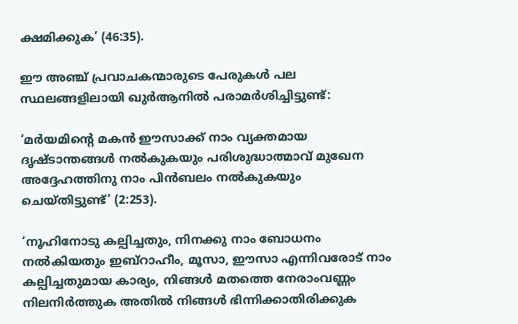ക്ഷമിക്കുക’ (46:35).

ഈ അഞ്ച് പ്രവാചകന്മാരുടെ പേരുകള്‍ പല സ്ഥലങ്ങളിലായി ഖുര്‍ആനില്‍ പരാമര്‍ശിച്ചിട്ടുണ്ട്:

‘മര്‍യമിന്റെ മകന്‍ ഈസാക്ക് നാം വ്യക്തമായ ദൃഷ്ടാന്തങ്ങള്‍ നല്‍കുകയും പരിശുദ്ധാത്മാവ് മുഖേന അദ്ദേഹത്തിനു നാം പിന്‍ബലം നല്‍കുകയും ചെയ്തിട്ടുണ്ട്’ (2:253).

‘നൂഹിനോടു കല്പിച്ചതും, നിനക്കു നാം ബോധനം നല്‍കിയതും ഇബ്‌റാഹീം, മൂസാ, ഈസാ എന്നിവരോട് നാം കല്പിച്ചതുമായ കാര്യം, നിങ്ങള്‍ മതത്തെ നേരാംവണ്ണം നിലനിര്‍ത്തുക അതില്‍ നിങ്ങള്‍ ഭിന്നിക്കാതിരിക്കുക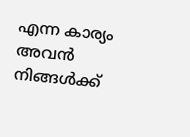എന്ന കാര്യം അവന്‍ നിങ്ങള്‍ക്ക്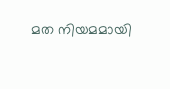മത നിയമമായി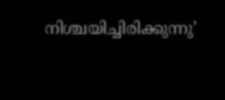നിശ്ചയിച്ചിരിക്കുന്നു’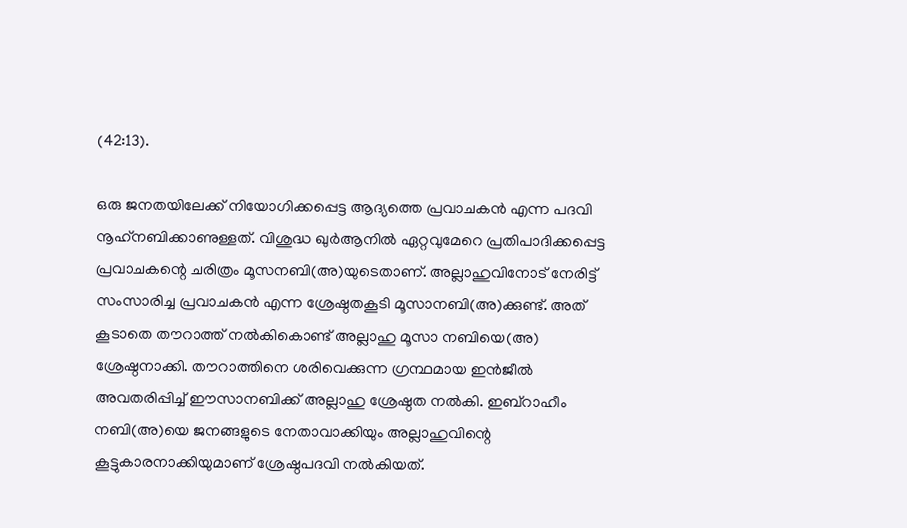(42:13).

ഒരു ജനതയിലേക്ക് നിയോഗിക്കപ്പെട്ട ആദ്യത്തെ പ്രവാചകന്‍ എന്ന പദവി നൂഹ്‌നബിക്കാണുള്ളത്. വിശുദ്ധ ഖുര്‍ആനില്‍ ഏറ്റവുമേറെ പ്രതിപാദിക്കപ്പെട്ട പ്രവാചകന്റെ ചരിത്രം മൂസനബി(അ)യുടെതാണ്. അല്ലാഹുവിനോട് നേരിട്ട് സംസാരിച്ച പ്രവാചകന്‍ എന്ന ശ്രേഷ്ഠതകൂടി മൂസാനബി(അ)ക്കുണ്ട്. അത് കൂടാതെ തൗറാത്ത് നല്‍കികൊണ്ട് അല്ലാഹു മൂസാ നബിയെ(അ) ശ്രേഷ്ഠനാക്കി. തൗറാത്തിനെ ശരിവെക്കുന്ന ഗ്രന്ഥമായ ഇന്‍ജീല്‍ അവതരിപ്പിച്ച് ഈസാനബിക്ക് അല്ലാഹു ശ്രേഷ്ഠത നല്‍കി. ഇബ്‌റാഹീം നബി(അ)യെ ജനങ്ങളുടെ നേതാവാക്കിയും അല്ലാഹുവിന്റെ കൂട്ടുകാരനാക്കിയുമാണ് ശ്രേഷ്ഠപദവി നല്‍കിയത്.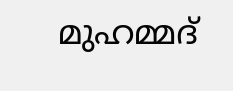മുഹമ്മദ്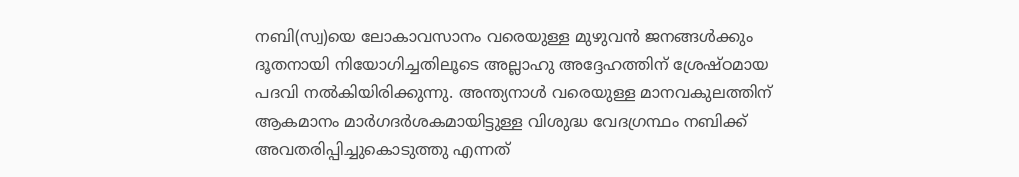നബി(സ്വ)യെ ലോകാവസാനം വരെയുള്ള മുഴുവന്‍ ജനങ്ങള്‍ക്കും ദൂതനായി നിയോഗിച്ചതിലൂടെ അല്ലാഹു അദ്ദേഹത്തിന് ശ്രേഷ്ഠമായ പദവി നല്‍കിയിരിക്കുന്നു. അന്ത്യനാള്‍ വരെയുള്ള മാനവകുലത്തിന് ആകമാനം മാര്‍ഗദര്‍ശകമായിട്ടുള്ള വിശുദ്ധ വേദഗ്രന്ഥം നബിക്ക് അവതരിപ്പിച്ചുകൊടുത്തു എന്നത്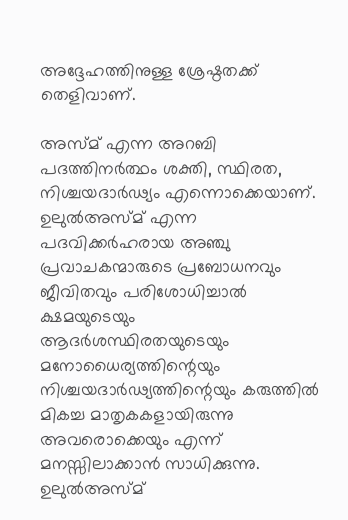അദ്ദേഹത്തിനുള്ള ശ്രേഷ്ഠതക്ക് തെളിവാണ്.

അസ്മ് എന്ന അറബി പദത്തിനര്‍ത്ഥം ശക്തി, സ്ഥിരത, നിശ്ചയദാര്‍ഢ്യം എന്നൊക്കെയാണ്. ഉലുല്‍അസ്മ് എന്ന പദവിക്കര്‍ഹരായ അഞ്ചു പ്രവാചകന്മാരുടെ പ്രബോധനവും ജീവിതവും പരിശോധിച്ചാല്‍ ക്ഷമയുടെയും ആദര്‍ശസ്ഥിരതയുടെയും മനോധൈര്യത്തിന്റെയും നിശ്ചയദാര്‍ഢ്യത്തിന്റെയും കരുത്തില്‍ മികച്ച മാതൃകകളായിരുന്നു അവരൊക്കെയും എന്ന് മനസ്സിലാക്കാന്‍ സാധിക്കുന്നു. ഉലുല്‍അസ്മ്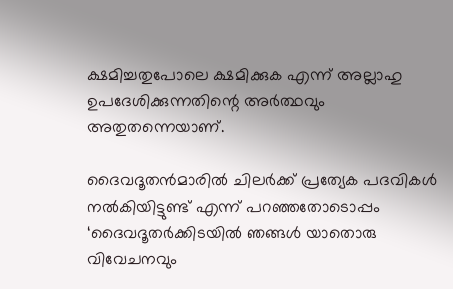ക്ഷമിച്ചതുപോലെ ക്ഷമിക്കുക എന്ന് അല്ലാഹു ഉപദേശിക്കുന്നതിന്റെ അര്‍ത്ഥവും അതുതന്നെയാണ്.

ദൈവദൂതന്‍മാരില്‍ ചിലര്‍ക്ക് പ്രത്യേക പദവികള്‍ നല്‍കിയിട്ടുണ്ട് എന്ന് പറഞ്ഞതോടൊപ്പം ‘ദൈവദൂതര്‍ക്കിടയില്‍ ഞങ്ങള്‍ യാതൊരു വിവേചനവും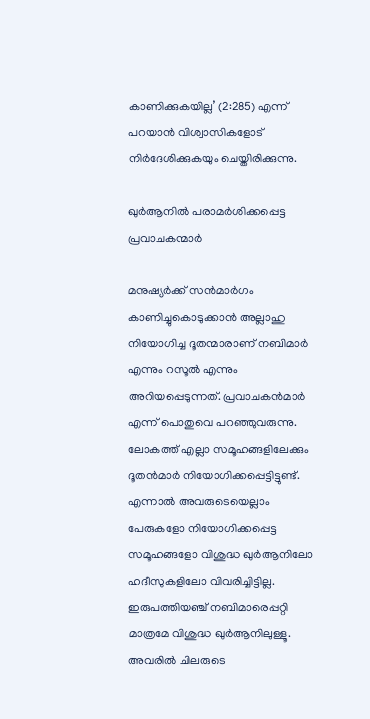കാണിക്കുകയില്ല’ (2:285) എന്ന് പറയാന്‍ വിശ്വാസികളോട് നിര്‍ദേശിക്കുകയും ചെയ്തിരിക്കുന്നു.

ഖുര്‍ആനില്‍ പരാമര്‍ശിക്കപ്പെട്ട പ്രവാചകന്മാര്‍

മനുഷ്യര്‍ക്ക് സന്‍മാര്‍ഗം കാണിച്ചുകൊടുക്കാന്‍ അല്ലാഹു നിയോഗിച്ച ദൂതന്മാരാണ് നബിമാര്‍ എന്നും റസൂല്‍ എന്നും അറിയപ്പെടുന്നത്. പ്രവാചകന്‍മാര്‍ എന്ന് പൊതുവെ പറഞ്ഞുവരുന്നു. ലോകത്ത് എല്ലാ സമൂഹങ്ങളിലേക്കും ദൂതന്‍മാര്‍ നിയോഗിക്കപ്പെട്ടിട്ടുണ്ട്. എന്നാല്‍ അവരുടെയെല്ലാം പേരുകളോ നിയോഗിക്കപ്പെട്ട സമൂഹങ്ങളോ വിശുദ്ധ ഖുര്‍ആനിലോ ഹദീസുകളിലോ വിവരിച്ചിട്ടില്ല. ഇരുപത്തിയഞ്ച് നബിമാരെപ്പറ്റി മാത്രമേ വിശുദ്ധ ഖുര്‍ആനിലുള്ളൂ. അവരില്‍ ചിലരുടെ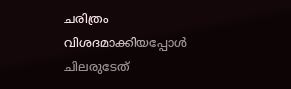ചരിത്രം വിശദമാക്കിയപ്പോള്‍ ചിലരുടേത്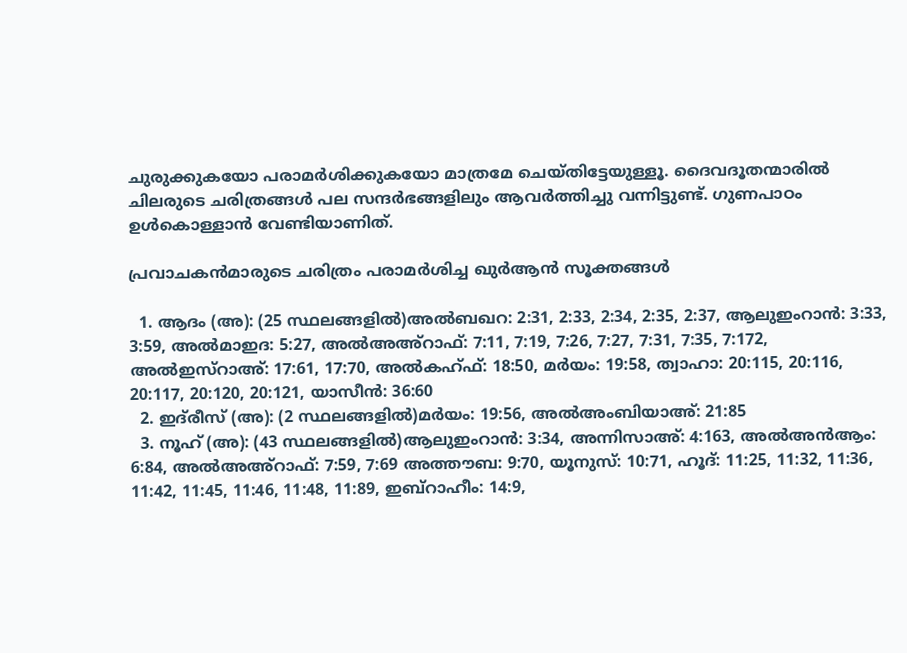ചുരുക്കുകയോ പരാമര്‍ശിക്കുകയോ മാത്രമേ ചെയ്തിട്ടേയുള്ളൂ. ദൈവദൂതന്മാരില്‍ ചിലരുടെ ചരിത്രങ്ങള്‍ പല സന്ദര്‍ഭങ്ങളിലും ആവര്‍ത്തിച്ചു വന്നിട്ടുണ്ട്. ഗുണപാഠം ഉള്‍കൊള്ളാന്‍ വേണ്ടിയാണിത്.

പ്രവാചകന്‍മാരുടെ ചരിത്രം പരാമര്‍ശിച്ച ഖുര്‍ആന്‍ സൂക്തങ്ങള്‍

  1. ആദം (അ): (25 സ്ഥലങ്ങളില്‍)അല്‍ബഖറ: 2:31, 2:33, 2:34, 2:35, 2:37, ആലുഇംറാന്‍: 3:33, 3:59, അല്‍മാഇദ: 5:27, അല്‍അഅ്‌റാഫ്: 7:11, 7:19, 7:26, 7:27, 7:31, 7:35, 7:172, അല്‍ഇസ്‌റാഅ്: 17:61, 17:70, അല്‍കഹ്ഫ്: 18:50, മര്‍യം: 19:58, ത്വാഹാ: 20:115, 20:116, 20:117, 20:120, 20:121, യാസീന്‍: 36:60
  2. ഇദ്‌രീസ് (അ): (2 സ്ഥലങ്ങളില്‍)മര്‍യം: 19:56, അല്‍അംബിയാഅ്: 21:85
  3. നൂഹ് (അ): (43 സ്ഥലങ്ങളില്‍)ആലുഇംറാന്‍: 3:34, അന്നിസാഅ്: 4:163, അല്‍അന്‍ആം: 6:84, അല്‍അഅ്‌റാഫ്: 7:59, 7:69 അത്തൗബ: 9:70, യൂനുസ്: 10:71, ഹൂദ്: 11:25, 11:32, 11:36, 11:42, 11:45, 11:46, 11:48, 11:89, ഇബ്‌റാഹീം: 14:9,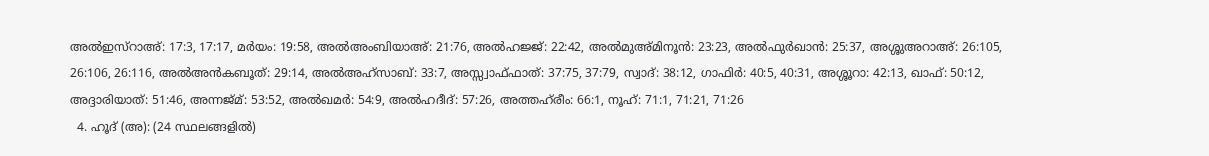അല്‍ഇസ്‌റാഅ്: 17:3, 17:17, മര്‍യം: 19:58, അല്‍അംബിയാഅ്: 21:76, അല്‍ഹജ്ജ്: 22:42, അല്‍മുഅ്മിനൂന്‍: 23:23, അല്‍ഫുര്‍ഖാന്‍: 25:37, അശ്ശുഅറാഅ്: 26:105, 26:106, 26:116, അല്‍അന്‍കബൂത്: 29:14, അല്‍അഹ്‌സാബ്: 33:7, അസ്സ്വാഫ്ഫാത്: 37:75, 37:79, സ്വാദ്: 38:12, ഗാഫിര്‍: 40:5, 40:31, അശ്ശൂറാ: 42:13, ഖാഫ്: 50:12, അദ്ദാരിയാത്: 51:46, അന്നജ്മ്: 53:52, അല്‍ഖമര്‍: 54:9, അല്‍ഹദീദ്: 57:26, അത്തഹ്‌രീം: 66:1, നൂഹ്: 71:1, 71:21, 71:26
  4. ഹൂദ് (അ): (24 സ്ഥലങ്ങളില്‍)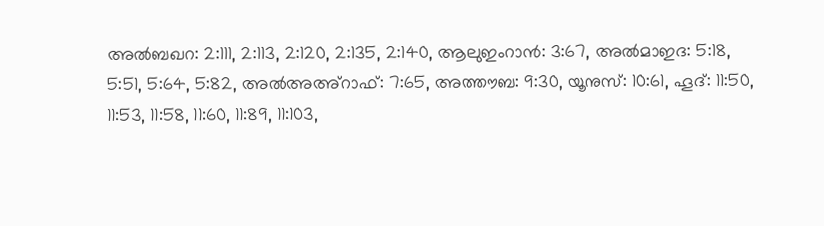അല്‍ബഖറ: 2:111, 2:113, 2:120, 2:135, 2:140, ആലുഇംറാന്‍: 3:67, അല്‍മാഇദ: 5:18, 5:51, 5:64, 5:82, അല്‍അഅ്‌റാഫ്: 7:65, അത്തൗബ: 9:30, യൂനുസ്: 10:61, ഹൂദ്: 11:50, 11:53, 11:58, 11:60, 11:89, 11:103,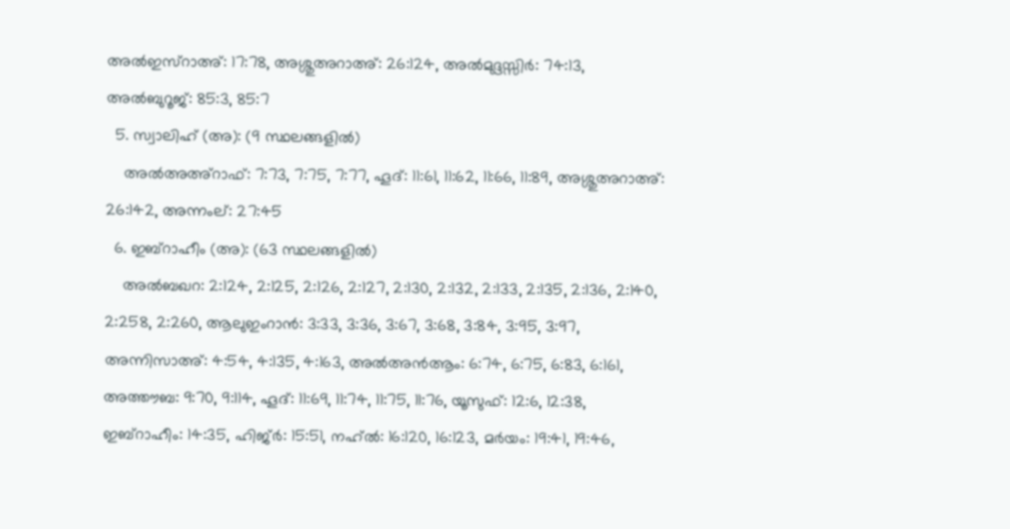അല്‍ഇസ്‌റാഅ്: 17:78, അശ്ശുഅറാഅ്: 26:124, അല്‍മുദ്ദസ്സിര്‍: 74:13, അല്‍ബുറൂജ്: 85:3, 85:7
  5. സ്വാലിഹ് (അ): (9 സ്ഥലങ്ങളില്‍)
    അല്‍അഅ്‌റാഫ്: 7:73, 7:75, 7:77, ഹൂദ്: 11:61, 11:62, 11:66, 11:89, അശ്ശുഅറാഅ്: 26:142, അന്നംല്: 27:45
  6. ഇബ്‌റാഹീം (അ): (63 സ്ഥലങ്ങളില്‍)
    അല്‍ബഖറ: 2:124, 2:125, 2:126, 2:127, 2:130, 2:132, 2:133, 2:135, 2:136, 2:140, 2:258, 2:260, ആലുഇംറാന്‍: 3:33, 3:36, 3:67, 3:68, 3:84, 3:95, 3:97, അന്നിസാഅ്: 4:54, 4:135, 4:163, അല്‍അന്‍ആം: 6:74, 6:75, 6:83, 6:161, അത്തൗബ: 9:70, 9:114, ഹൂദ്: 11:69, 11:74, 11:75, 11:76, യൂസുഫ്: 12:6, 12:38, ഇബ്‌റാഹീം: 14:35, ഹിജ്ര്‍: 15:51, നഹ്ല്‍: 16:120, 16:123, മര്‍യം: 19:41, 19:46,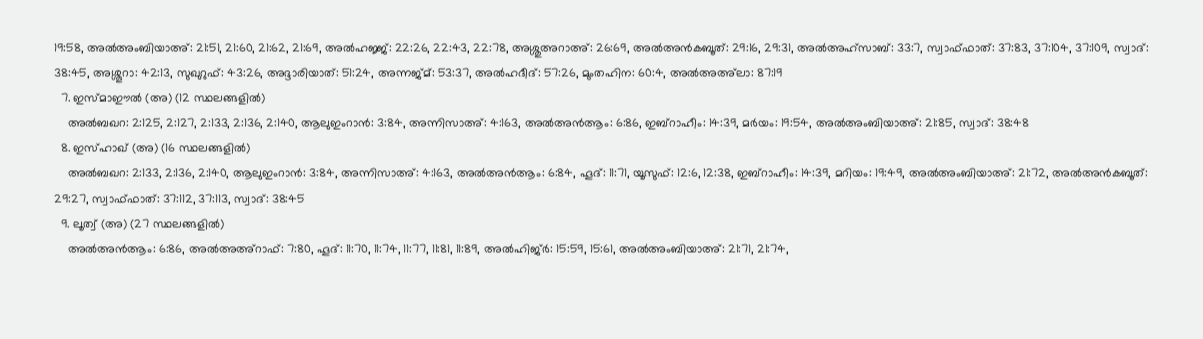19:58, അല്‍അംബിയാഅ്: 21:51, 21:60, 21:62, 21:69, അല്‍ഹജ്ജ്: 22:26, 22:43, 22:78, അശ്ശുഅറാഅ്: 26:69, അല്‍അന്‍കബൂത്: 29:16, 29:31, അല്‍അഹ്‌സാബ്: 33:7, സ്വാഫ്ഫാത്: 37:83, 37:104, 37:109, സ്വാദ്: 38:45, അശ്ശൂറാ: 42:13, സുഖുറുഫ്: 43:26, അദ്ദാരിയാത്: 51:24, അന്നജ്മ്: 53:37, അല്‍ഹദീദ്: 57:26, മുംതഹിന: 60:4, അല്‍അഅ്‌ലാ: 87:19
  7. ഇസ്മാഈല്‍ (അ) (12 സ്ഥലങ്ങളില്‍)
    അല്‍ബഖറ: 2:125, 2:127, 2:133, 2:136, 2:140, ആലുഇംറാന്‍: 3:84, അന്നിസാഅ്: 4:163, അല്‍അന്‍ആം: 6:86, ഇബ്‌റാഹീം: 14:39, മര്‍യം: 19:54, അല്‍അംബിയാഅ്: 21:85, സ്വാദ്: 38:48
  8. ഇസ്ഹാഖ് (അ) (16 സ്ഥലങ്ങളില്‍)
    അല്‍ബഖറ: 2:133, 2:136, 2:140, ആലുഇംറാന്‍: 3:84, അന്നിസാഅ്: 4:163, അല്‍അന്‍ആം: 6:84, ഹൂദ്: 11:71, യൂസുഫ്: 12:6, 12:38, ഇബ്‌റാഹീം: 14:39, മറിയം: 19:49, അല്‍അംബിയാഅ്: 21:72, അല്‍അന്‍കബൂത്: 29:27, സ്വാഫ്ഫാത്: 37:112, 37:113, സ്വാദ്: 38:45
  9. ലൂത്വ് (അ) (27 സ്ഥലങ്ങളില്‍)
    അല്‍അന്‍ആം: 6:86, അല്‍അഅ്‌റാഫ്: 7:80, ഹൂദ്: 11:70, 11:74, 11:77, 11:81, 11:89, അല്‍ഹിജ്ര്‍: 15:59, 15:61, അല്‍അംബിയാഅ്: 21:71, 21:74,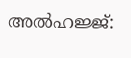അല്‍ഹജ്ജ്: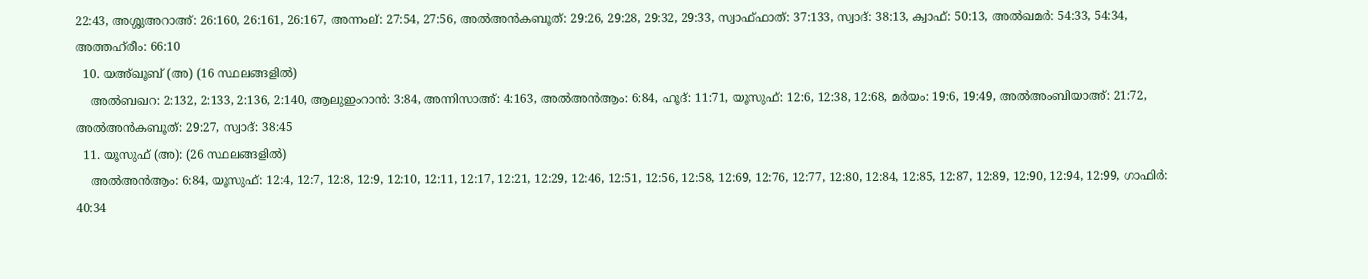22:43, അശ്ശുഅറാഅ്: 26:160, 26:161, 26:167, അന്നംല്: 27:54, 27:56, അല്‍അന്‍കബൂത്: 29:26, 29:28, 29:32, 29:33, സ്വാഫ്ഫാത്: 37:133, സ്വാദ്: 38:13, ക്വാഫ്: 50:13, അല്‍ഖമര്‍: 54:33, 54:34, അത്തഹ്‌രീം: 66:10
  10. യഅ്ഖൂബ് (അ) (16 സ്ഥലങ്ങളില്‍)
    അല്‍ബഖറ: 2:132, 2:133, 2:136, 2:140, ആലുഇംറാന്‍: 3:84, അന്നിസാഅ്: 4:163, അല്‍അന്‍ആം: 6:84, ഹൂദ്: 11:71, യൂസുഫ്: 12:6, 12:38, 12:68, മര്‍യം: 19:6, 19:49, അല്‍അംബിയാഅ്: 21:72, അല്‍അന്‍കബൂത്: 29:27, സ്വാദ്: 38:45
  11. യൂസുഫ് (അ): (26 സ്ഥലങ്ങളില്‍)
    അല്‍അന്‍ആം: 6:84, യൂസുഫ്: 12:4, 12:7, 12:8, 12:9, 12:10, 12:11, 12:17, 12:21, 12:29, 12:46, 12:51, 12:56, 12:58, 12:69, 12:76, 12:77, 12:80, 12:84, 12:85, 12:87, 12:89, 12:90, 12:94, 12:99, ഗാഫിര്‍: 40:34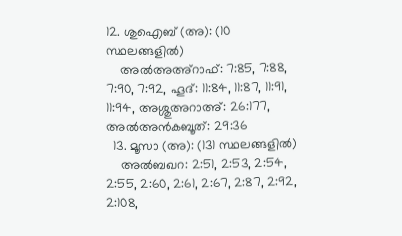12. ശുഐബ് (അ): (10 സ്ഥലങ്ങളില്‍)
    അല്‍അഅ്‌റാഫ്: 7:85, 7:88, 7:90, 7:92, ഹൂദ്: 11:84, 11:87, 11:91, 11:94, അശ്ശുഅറാഅ്: 26:177, അല്‍അന്‍കബൂത്: 29:36
  13. മൂസാ (അ): (131 സ്ഥലങ്ങളില്‍)
    അല്‍ബഖറ: 2:51, 2:53, 2:54, 2:55, 2:60, 2:61, 2:67, 2:87, 2:92, 2:108,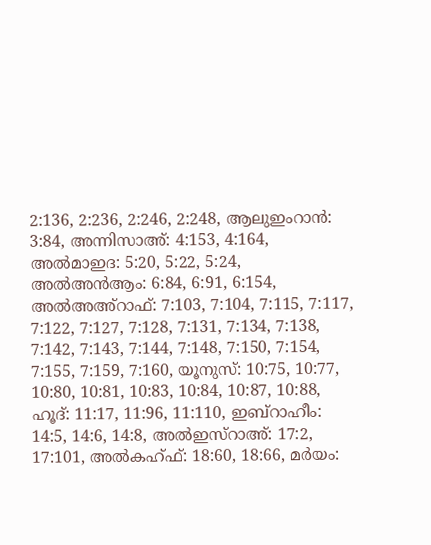2:136, 2:236, 2:246, 2:248, ആലുഇംറാന്‍: 3:84, അന്നിസാഅ്: 4:153, 4:164, അല്‍മാഇദ: 5:20, 5:22, 5:24, അല്‍അന്‍ആം: 6:84, 6:91, 6:154, അല്‍അഅ്‌റാഫ്: 7:103, 7:104, 7:115, 7:117, 7:122, 7:127, 7:128, 7:131, 7:134, 7:138, 7:142, 7:143, 7:144, 7:148, 7:150, 7:154, 7:155, 7:159, 7:160, യൂനുസ്: 10:75, 10:77, 10:80, 10:81, 10:83, 10:84, 10:87, 10:88, ഹൂദ്: 11:17, 11:96, 11:110, ഇബ്‌റാഹീം: 14:5, 14:6, 14:8, അല്‍ഇസ്‌റാഅ്: 17:2, 17:101, അല്‍കഹ്ഫ്: 18:60, 18:66, മര്‍യം: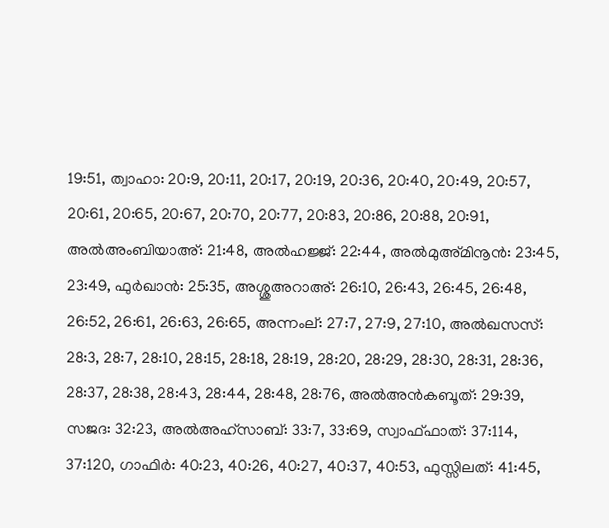19:51, ത്വാഹാ: 20:9, 20:11, 20:17, 20:19, 20:36, 20:40, 20:49, 20:57, 20:61, 20:65, 20:67, 20:70, 20:77, 20:83, 20:86, 20:88, 20:91, അല്‍അംബിയാഅ്: 21:48, അല്‍ഹജ്ജ്: 22:44, അല്‍മുഅ്മിനൂന്‍: 23:45, 23:49, ഫുര്‍ഖാന്‍: 25:35, അശ്ശുഅറാഅ്: 26:10, 26:43, 26:45, 26:48, 26:52, 26:61, 26:63, 26:65, അന്നംല്: 27:7, 27:9, 27:10, അല്‍ഖസസ്: 28:3, 28:7, 28:10, 28:15, 28:18, 28:19, 28:20, 28:29, 28:30, 28:31, 28:36, 28:37, 28:38, 28:43, 28:44, 28:48, 28:76, അല്‍അന്‍കബൂത്: 29:39, സജദ: 32:23, അല്‍അഹ്‌സാബ്: 33:7, 33:69, സ്വാഫ്ഫാത്: 37:114, 37:120, ഗാഫിര്‍: 40:23, 40:26, 40:27, 40:37, 40:53, ഫുസ്സിലത്: 41:45,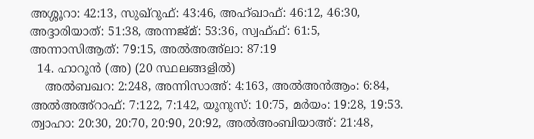അശ്ശൂറാ: 42:13, സുഖ്‌റുഫ്: 43:46, അഹ്ഖാഫ്: 46:12, 46:30, അദ്ദാരിയാത്: 51:38, അന്നജ്മ്: 53:36, സ്വഫ്ഫ്: 61:5, അന്നാസിആത്: 79:15, അല്‍അഅ്‌ലാ: 87:19
  14. ഹാറൂന്‍ (അ) (20 സ്ഥലങ്ങളില്‍)
    അല്‍ബഖറ: 2:248, അന്നിസാഅ്: 4:163, അല്‍അന്‍ആം: 6:84, അല്‍അഅ്‌റാഫ്: 7:122, 7:142, യൂനുസ്: 10:75, മര്‍യം: 19:28, 19:53. ത്വാഹാ: 20:30, 20:70, 20:90, 20:92, അല്‍അംബിയാഅ്: 21:48,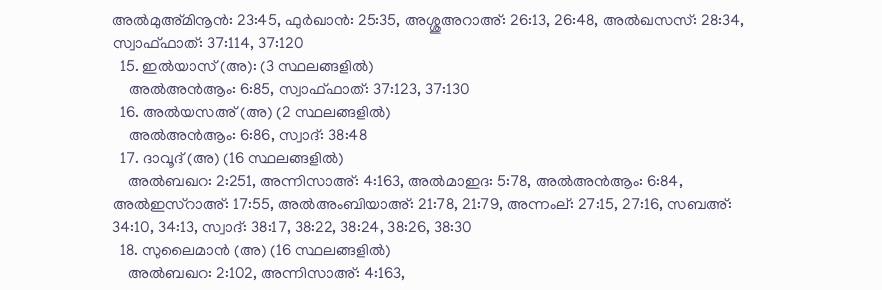അല്‍മുഅ്മിനൂന്‍: 23:45, ഫുര്‍ഖാന്‍: 25:35, അശ്ശുഅറാഅ്: 26:13, 26:48, അല്‍ഖസസ്: 28:34, സ്വാഫ്ഫാത്: 37:114, 37:120
  15. ഇല്‍യാസ് (അ): (3 സ്ഥലങ്ങളില്‍)
    അല്‍അന്‍ആം: 6:85, സ്വാഫ്ഫാത്: 37:123, 37:130
  16. അല്‍യസഅ് (അ) (2 സ്ഥലങ്ങളില്‍)
    അല്‍അന്‍ആം: 6:86, സ്വാദ്: 38:48
  17. ദാവൂദ് (അ) (16 സ്ഥലങ്ങളില്‍)
    അല്‍ബഖറ: 2:251, അന്നിസാഅ്: 4:163, അല്‍മാഇദ: 5:78, അല്‍അന്‍ആം: 6:84, അല്‍ഇസ്‌റാഅ്: 17:55, അല്‍അംബിയാഅ്: 21:78, 21:79, അന്നംല്: 27:15, 27:16, സബഅ്: 34:10, 34:13, സ്വാദ്: 38:17, 38:22, 38:24, 38:26, 38:30
  18. സുലൈമാന്‍ (അ) (16 സ്ഥലങ്ങളില്‍)
    അല്‍ബഖറ: 2:102, അന്നിസാഅ്: 4:163,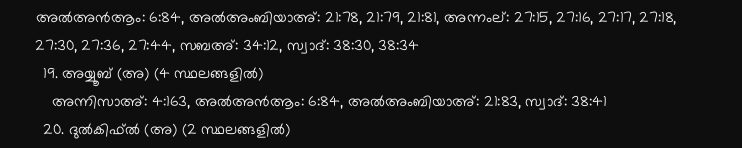അല്‍അന്‍ആം: 6:84, അല്‍അംബിയാഅ്: 21:78, 21:79, 21:81, അന്നംല്: 27:15, 27:16, 27:17, 27:18, 27:30, 27:36, 27:44, സബഅ്: 34:12, സ്വാദ്: 38:30, 38:34
  19. അയ്യൂബ് (അ) (4 സ്ഥലങ്ങളില്‍)
    അന്നിസാഅ്: 4:163, അല്‍അന്‍ആം: 6:84, അല്‍അംബിയാഅ്: 21:83, സ്വാദ്: 38:41
  20. ദുല്‍കിഫ്ല്‍ (അ) (2 സ്ഥലങ്ങളില്‍)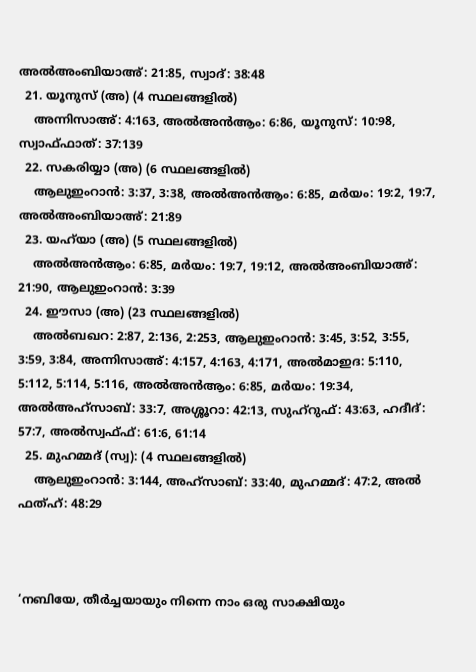അല്‍അംബിയാഅ്: 21:85, സ്വാദ്: 38:48
  21. യൂനുസ് (അ) (4 സ്ഥലങ്ങളില്‍)
    അന്നിസാഅ്: 4:163, അല്‍അന്‍ആം: 6:86, യൂനുസ്: 10:98, സ്വാഫ്ഫാത്: 37:139
  22. സകരിയ്യാ (അ) (6 സ്ഥലങ്ങളില്‍)
    ആലുഇംറാന്‍: 3:37, 3:38, അല്‍അന്‍ആം: 6:85, മര്‍യം: 19:2, 19:7, അല്‍അംബിയാഅ്: 21:89
  23. യഹ്‌യാ (അ) (5 സ്ഥലങ്ങളില്‍)
    അല്‍അന്‍ആം: 6:85, മര്‍യം: 19:7, 19:12, അല്‍അംബിയാഅ്: 21:90, ആലുഇംറാന്‍: 3:39
  24. ഈസാ (അ) (23 സ്ഥലങ്ങളില്‍)
    അല്‍ബഖറ: 2:87, 2:136, 2:253, ആലുഇംറാന്‍: 3:45, 3:52, 3:55, 3:59, 3:84, അന്നിസാഅ്: 4:157, 4:163, 4:171, അല്‍മാഇദ: 5:110, 5:112, 5:114, 5:116, അല്‍അന്‍ആം: 6:85, മര്‍യം: 19:34, അല്‍അഹ്‌സാബ്: 33:7, അശ്ശൂറാ: 42:13, സുഹ്‌റുഫ്: 43:63, ഹദീദ്: 57:7, അല്‍സ്വഫ്ഫ്: 61:6, 61:14
  25. മുഹമ്മദ് (സ്വ): (4 സ്ഥലങ്ങളില്‍)
    ആലുഇംറാന്‍: 3:144, അഹ്‌സാബ്: 33:40, മുഹമ്മദ്: 47:2, അല്‍ ഫത്ഹ്: 48:29



‘നബിയേ, തീര്‍ച്ചയായും നിന്നെ നാം ഒരു സാക്ഷിയും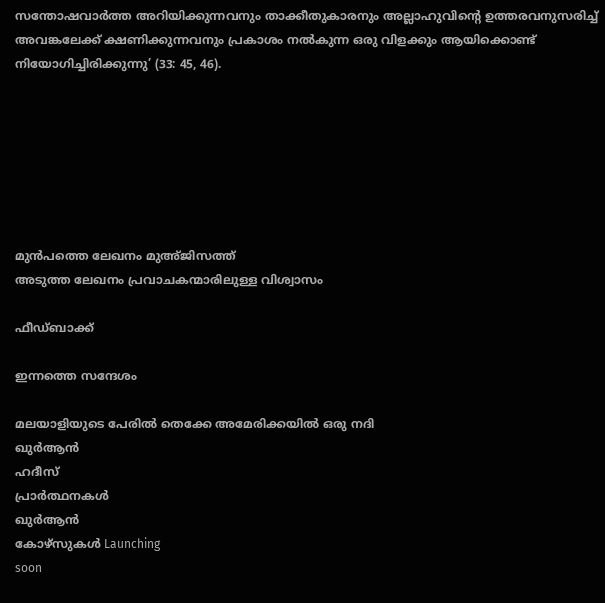സന്തോഷവാര്‍ത്ത അറിയിക്കുന്നവനും താക്കീതുകാരനും അല്ലാഹുവിന്റെ ഉത്തരവനുസരിച്ച് അവങ്കലേക്ക് ക്ഷണിക്കുന്നവനും പ്രകാശം നല്‍കുന്ന ഒരു വിളക്കും ആയിക്കൊണ്ട് നിയോഗിച്ചിരിക്കുന്നു’ (33: 45, 46).







മുൻപത്തെ ലേഖനം മുഅ്ജിസത്ത്
അടുത്ത ലേഖനം പ്രവാചകന്മാരിലുള്ള വിശ്വാസം

ഫീഡ്ബാക്ക്

ഇന്നത്തെ സന്ദേശം

മലയാളിയുടെ പേരിൽ തെക്കേ അമേരിക്കയിൽ ഒരു നദി
ഖുർആൻ
ഹദീസ്
പ്രാർത്ഥനകൾ
ഖുർആൻ
കോഴ്സുകൾ Launching
soon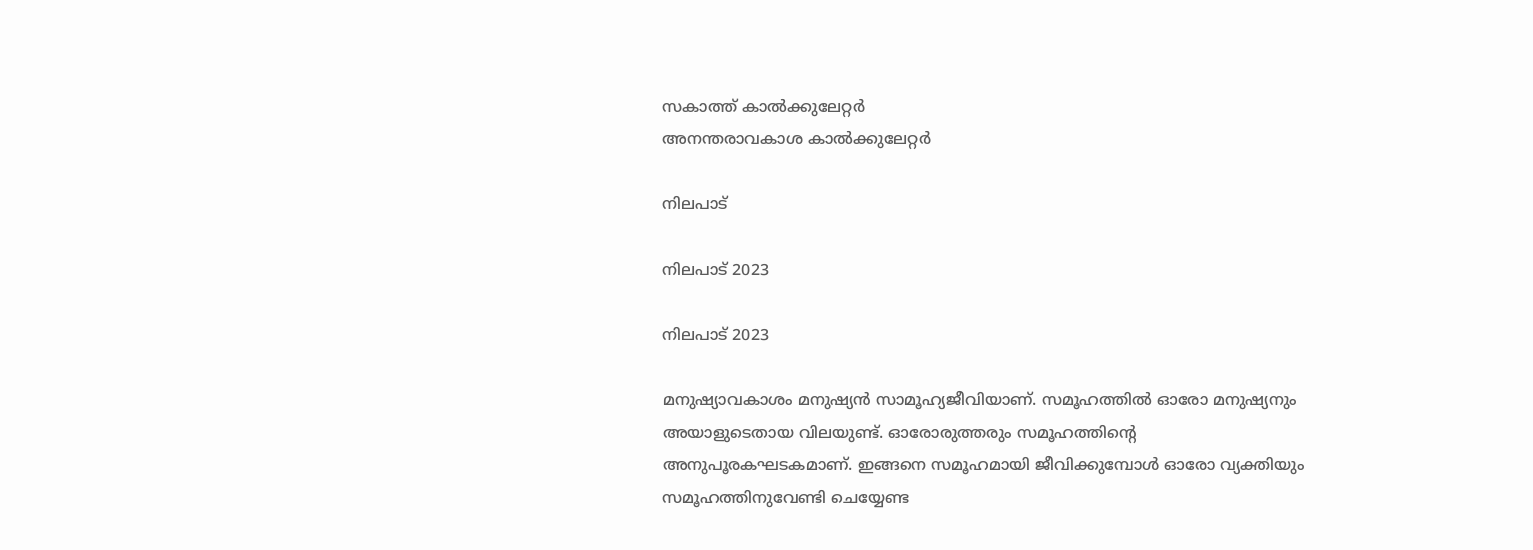സകാത്ത് കാൽക്കുലേറ്റർ
അനന്തരാവകാശ കാൽക്കുലേറ്റർ

നിലപാട്

നിലപാട് 2023

നിലപാട് 2023

മനുഷ്യാവകാശം മനുഷ്യന്‍ സാമൂഹ്യജീവിയാണ്. സമൂഹത്തില്‍ ഓരോ മനുഷ്യനും അയാളുടെതായ വിലയുണ്ട്. ഓരോരുത്തരും സമൂഹത്തിന്റെ അനുപൂരകഘടകമാണ്. ഇങ്ങനെ സമൂഹമായി ജീവിക്കുമ്പോള്‍ ഓരോ വ്യക്തിയും സമൂഹത്തിനുവേണ്ടി ചെയ്യേണ്ട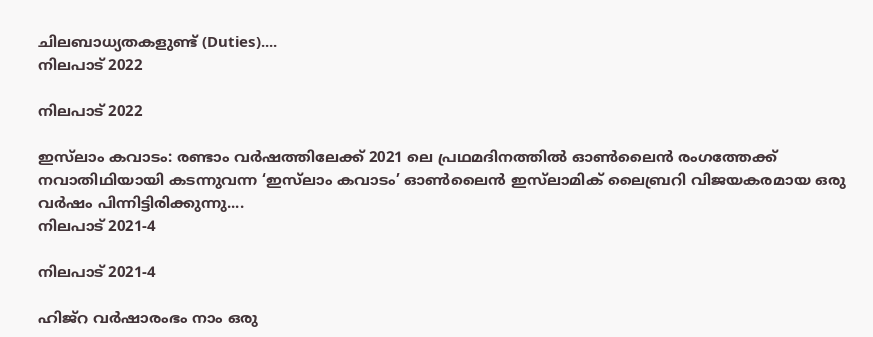ചിലബാധ്യതകളുണ്ട് (Duties)....
നിലപാട് 2022

നിലപാട് 2022

ഇസ്‌ലാം കവാടം: രണ്ടാം വര്‍ഷത്തിലേക്ക് 2021 ലെ പ്രഥമദിനത്തില്‍ ഓണ്‍ലൈന്‍ രംഗത്തേക്ക് നവാതിഥിയായി കടന്നുവന്ന ‘ഇസ്‌ലാം കവാടം’ ഓണ്‍ലൈന്‍ ഇസ്‌ലാമിക് ലൈബ്രറി വിജയകരമായ ഒരു വര്‍ഷം പിന്നിട്ടിരിക്കുന്നു....
നിലപാട് 2021-4

നിലപാട് 2021-4

ഹിജ്‌റ വര്‍ഷാരംഭം നാം ഒരു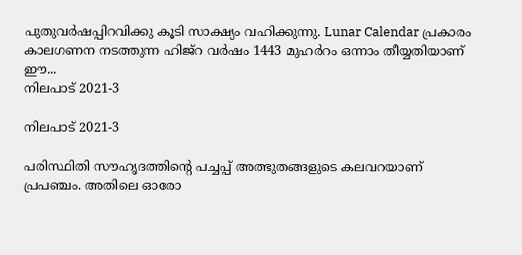പുതുവര്‍ഷപ്പിറവിക്കു കൂടി സാക്ഷ്യം വഹിക്കുന്നു. Lunar Calendar പ്രകാരം കാലഗണന നടത്തുന്ന ഹിജ്‌റ വര്‍ഷം 1443 മുഹര്‍റം ഒന്നാം തീയ്യതിയാണ് ഈ...
നിലപാട് 2021-3

നിലപാട് 2021-3

പരിസ്ഥിതി സൗഹൃദത്തിന്റെ പച്ചപ്പ് അത്ഭുതങ്ങളുടെ കലവറയാണ് പ്രപഞ്ചം. അതിലെ ഓരോ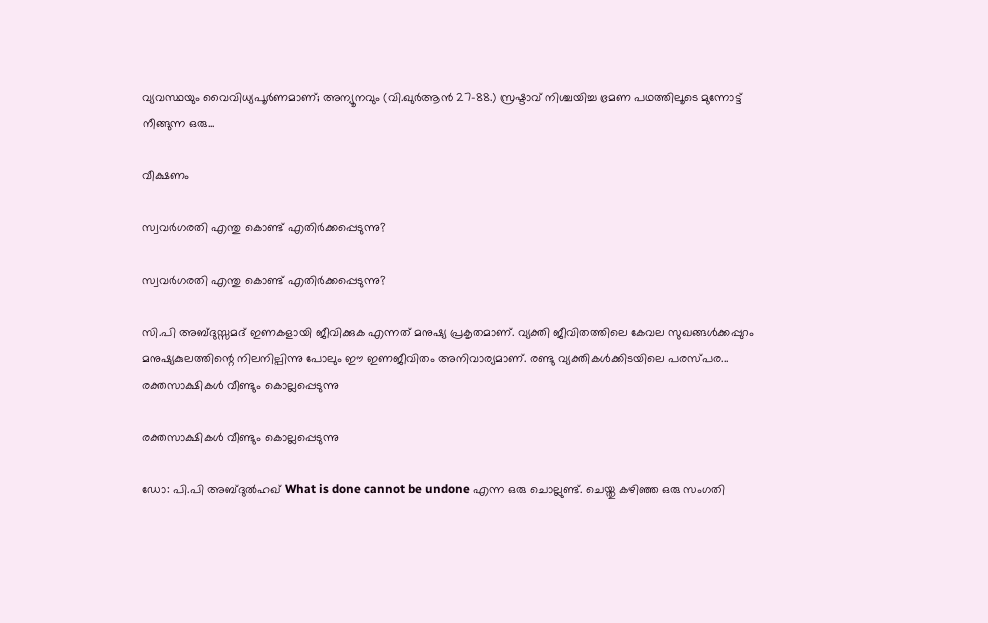വ്യവസ്ഥയും വൈവിധ്യപൂര്‍ണമാണ്; അന്യൂനവും (വി.ഖുര്‍ആന്‍ 27-88.) സ്രഷ്ടാവ് നിശ്ചയിച്ച ഭ്രമണ പഥത്തിലൂടെ മുന്നോട്ട് നീങ്ങുന്ന ഒരു...

വീക്ഷണം

സ്വവര്‍ഗരതി എന്തു കൊണ്ട് എതിര്‍ക്കപ്പെടുന്നു?

സ്വവര്‍ഗരതി എന്തു കൊണ്ട് എതിര്‍ക്കപ്പെടുന്നു?

സി.പി അബ്ദുസ്സമദ് ഇണകളായി ജീവിക്കുക എന്നത് മനുഷ്യ പ്രകൃതമാണ്. വ്യക്തി ജീവിതത്തിലെ കേവല സുഖങ്ങള്‍ക്കപ്പുറം മനുഷ്യകുലത്തിന്റെ നിലനില്പിന്നു പോലും ഈ ഇണജീവിതം അനിവാര്യമാണ്. രണ്ടു വ്യക്തികള്‍ക്കിടയിലെ പരസ്പര...
രക്തസാക്ഷികള്‍ വീണ്ടും കൊല്ലപ്പെടുന്നു

രക്തസാക്ഷികള്‍ വീണ്ടും കൊല്ലപ്പെടുന്നു

ഡോ: പി.പി അബ്ദുല്‍ഹഖ് What is done cannot be undone എന്ന ഒരു ചൊല്ലുണ്ട്. ചെയ്തു കഴിഞ്ഞ ഒരു സംഗതി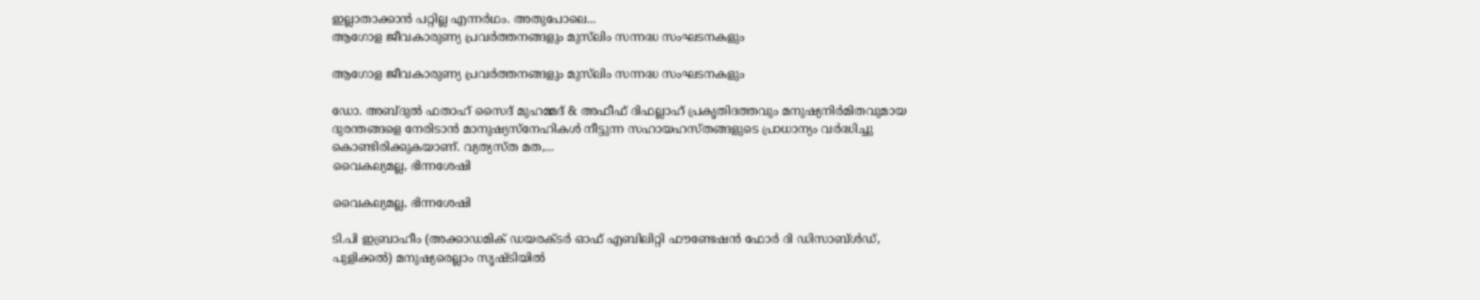ഇല്ലാതാക്കാന്‍ പറ്റില്ല എന്നര്‍ഥം. അതുപോലെ...
ആഗോള ജീവകാരുണ്യ പ്രവര്‍ത്തനങ്ങളും മുസ്‌ലിം സന്നദ്ധ സംഘടനകളും

ആഗോള ജീവകാരുണ്യ പ്രവര്‍ത്തനങ്ങളും മുസ്‌ലിം സന്നദ്ധ സംഘടനകളും

ഡോ. അബ്ദുല്‍ ഫതാഹ് സൈദ് മുഹമ്മദ് & അഫീഫ് ദിഫല്ലാഹ് പ്രകൃതിദത്തവും മനുഷ്യനിര്‍മിതവുമായ ദുരന്തങ്ങളെ നേരിടാന്‍ മാനുഷ്യസ്‌നേഹികള്‍ നീട്ടുന്ന സഹായഹസ്തങ്ങളുടെ പ്രാധാന്യം വര്‍ദ്ധിച്ചു കൊണ്ടിരിക്കുകയാണ്. വ്യത്യസ്ത മത,...
വൈകല്യമല്ല, ഭിന്നശേഷി

വൈകല്യമല്ല, ഭിന്നശേഷി

ടി.പി ഇബ്രാഹീം (അക്കാഡമിക് ഡയരക്ടര്‍ ഓഫ് എബിലിറ്റി ഫൗണ്ടേഷന്‍ ഫോര്‍ ദി ഡിസാബ്ള്‍ഡ്, പുളിക്കല്‍) മനുഷ്യരെല്ലാം സൃഷ്ടിയില്‍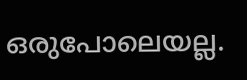ഒരുപോലെയല്ല.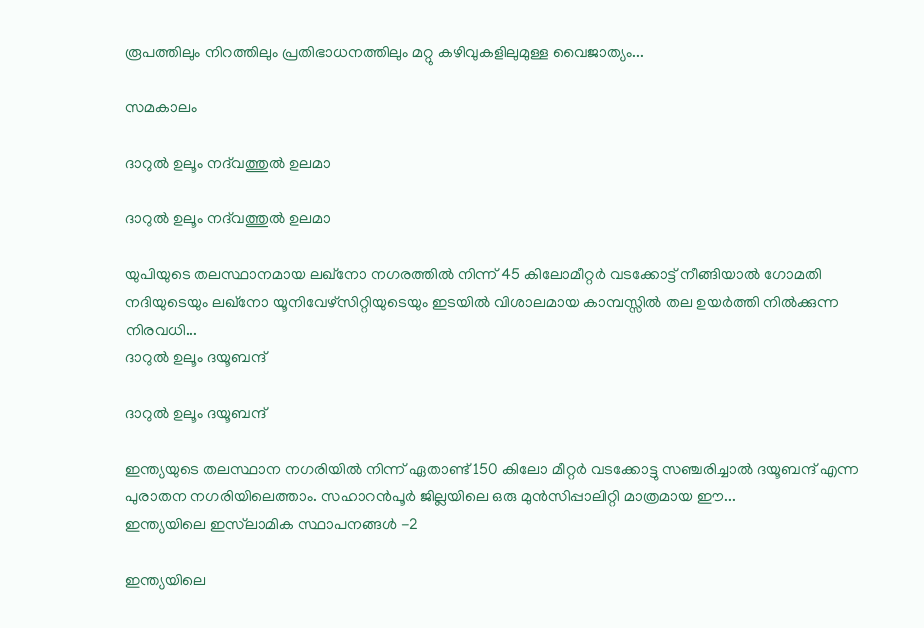രൂപത്തിലും നിറത്തിലും പ്രതിഭാധനത്തിലും മറ്റു കഴിവുകളിലുമുള്ള വൈജാത്യം...

സമകാലം

ദാറുല്‍ ഉലൂം നദ്‌വത്തുല്‍ ഉലമാ

ദാറുല്‍ ഉലൂം നദ്‌വത്തുല്‍ ഉലമാ

യുപിയുടെ തലസ്ഥാനമായ ലഖ്‌നോ നഗരത്തില്‍ നിന്ന് 45 കിലോമീറ്റര്‍ വടക്കോട്ട് നീങ്ങിയാല്‍ ഗോമതി നദിയുടെയും ലഖ്‌നോ യൂനിവേഴ്‌സിറ്റിയുടെയും ഇടയില്‍ വിശാലമായ കാമ്പസ്സില്‍ തല ഉയര്‍ത്തി നില്‍ക്കുന്ന നിരവധി...
ദാറുല്‍ ഉലൂം ദയൂബന്ദ്

ദാറുല്‍ ഉലൂം ദയൂബന്ദ്

ഇന്ത്യയുടെ തലസ്ഥാന നഗരിയില്‍ നിന്ന് ഏതാണ്ട് 150 കിലോ മീറ്റര്‍ വടക്കോട്ടു സഞ്ചരിച്ചാല്‍ ദയൂബന്ദ് എന്ന പുരാതന നഗരിയിലെത്താം. സഹാറന്‍പൂര്‍ ജില്ലയിലെ ഒരു മുന്‍സിപ്പാലിറ്റി മാത്രമായ ഈ...
ഇന്ത്യയിലെ ഇസ്‌ലാമിക സ്ഥാപനങ്ങള്‍ -2

ഇന്ത്യയിലെ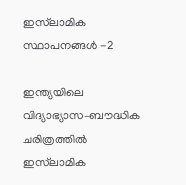ഇസ്‌ലാമിക സ്ഥാപനങ്ങള്‍ -2

ഇന്ത്യയിലെ വിദ്യാഭ്യാസ–ബൗദ്ധിക ചരിത്രത്തില്‍ ഇസ്‌ലാമിക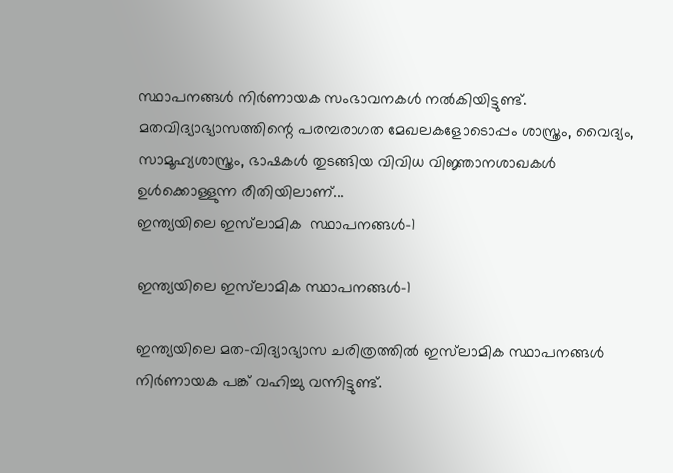സ്ഥാപനങ്ങള്‍ നിര്‍ണായക സംഭാവനകള്‍ നല്‍കിയിട്ടുണ്ട്. മതവിദ്യാഭ്യാസത്തിന്റെ പരമ്പരാഗത മേഖലകളോടൊപ്പം ശാസ്ത്രം, വൈദ്യം, സാമൂഹ്യശാസ്ത്രം, ഭാഷകള്‍ തുടങ്ങിയ വിവിധ വിജ്ഞാനശാഖകള്‍ ഉള്‍ക്കൊള്ളുന്ന രീതിയിലാണ്...
ഇന്ത്യയിലെ ഇസ്‌ലാമിക  സ്ഥാപനങ്ങള്‍-1

ഇന്ത്യയിലെ ഇസ്‌ലാമിക സ്ഥാപനങ്ങള്‍-1

ഇന്ത്യയിലെ മത–വിദ്യാഭ്യാസ ചരിത്രത്തില്‍ ഇസ്‌ലാമിക സ്ഥാപനങ്ങള്‍ നിര്‍ണായക പങ്ക് വഹിച്ചു വന്നിട്ടുണ്ട്.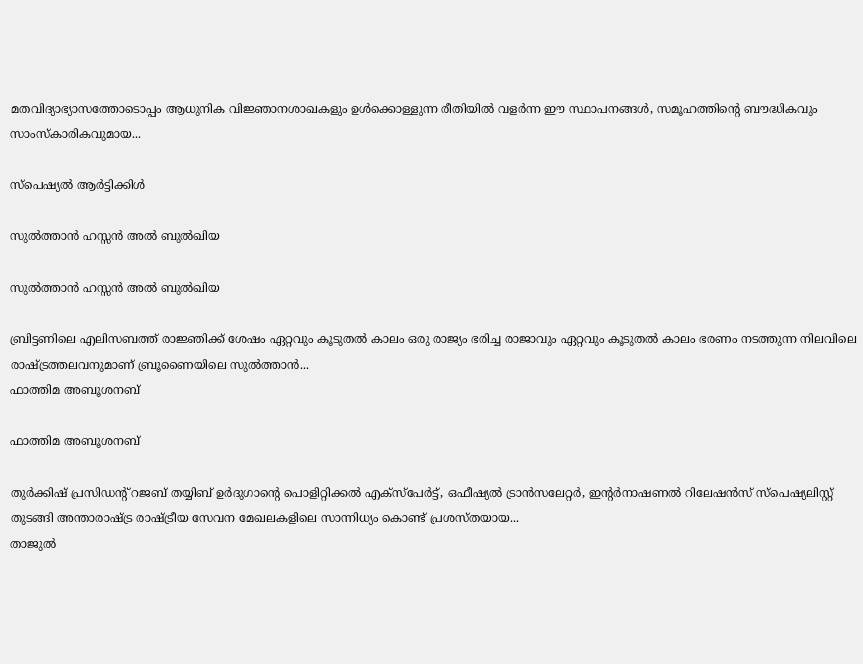മതവിദ്യാഭ്യാസത്തോടൊപ്പം ആധുനിക വിജ്ഞാനശാഖകളും ഉള്‍ക്കൊള്ളുന്ന രീതിയില്‍ വളര്‍ന്ന ഈ സ്ഥാപനങ്ങള്‍, സമൂഹത്തിന്റെ ബൗദ്ധികവും സാംസ്‌കാരികവുമായ...

സ്പെഷ്യൽ ആർട്ടിക്കിൾ

സുല്‍ത്താന്‍ ഹസ്സന്‍ അല്‍ ബുല്‍ഖിയ

സുല്‍ത്താന്‍ ഹസ്സന്‍ അല്‍ ബുല്‍ഖിയ

ബ്രിട്ടണിലെ എലിസബത്ത് രാജ്ഞിക്ക് ശേഷം ഏറ്റവും കൂടുതല്‍ കാലം ഒരു രാജ്യം ഭരിച്ച രാജാവും ഏറ്റവും കൂടുതല്‍ കാലം ഭരണം നടത്തുന്ന നിലവിലെ രാഷ്ട്രത്തലവനുമാണ് ബ്രൂണൈയിലെ സുല്‍ത്താന്‍...
ഫാത്തിമ അബൂശനബ്

ഫാത്തിമ അബൂശനബ്

തുര്‍ക്കിഷ് പ്രസിഡന്റ് റജബ് തയ്യിബ് ഉര്‍ദുഗാന്റെ പൊളിറ്റിക്കല്‍ എക്‌സ്‌പേര്‍ട്ട്, ഒഫീഷ്യല്‍ ട്രാന്‍സലേറ്റര്‍, ഇന്റര്‍നാഷണല്‍ റിലേഷന്‍സ് സ്‌പെഷ്യലിസ്റ്റ് തുടങ്ങി അന്താരാഷ്ട്ര രാഷ്ട്രീയ സേവന മേഖലകളിലെ സാന്നിധ്യം കൊണ്ട് പ്രശസ്തയായ...
താജുല്‍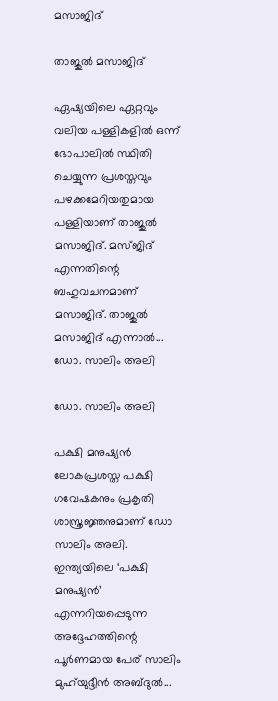മസാജിദ്

താജുല്‍ മസാജിദ്

ഏഷ്യയിലെ ഏറ്റവും വലിയ പള്ളികളില്‍ ഒന്ന് ഭോപാലില്‍ സ്ഥിതി ചെയ്യുന്ന പ്രശസ്തവും പഴക്കമേറിയതുമായ പള്ളിയാണ് താജുല്‍ മസാജിദ്. മസ്ജിദ് എന്നതിന്റെ ബഹുവചനമാണ് മസാജിദ്. താജുല്‍ മസാജിദ് എന്നാല്‍...
ഡോ. സാലിം അലി

ഡോ. സാലിം അലി

പക്ഷി മനുഷ്യന്‍ ലോകപ്രശസ്ത പക്ഷി ഗവേഷകനും പ്രകൃതി ശാസ്ത്രജ്ഞനുമാണ് ഡോ സാലിം അലി. ഇന്ത്യയിലെ ‘പക്ഷി മനുഷ്യന്‍’ എന്നറിയപ്പെടുന്ന അദ്ദേഹത്തിന്റെ പൂര്‍ണമായ പേര് സാലിം മുഹ്‌യുദ്ദീന്‍ അബ്ദുല്‍...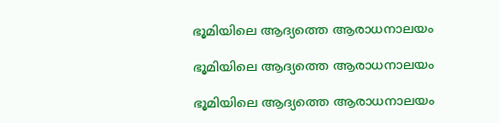ഭൂമിയിലെ ആദ്യത്തെ ആരാധനാലയം

ഭൂമിയിലെ ആദ്യത്തെ ആരാധനാലയം

ഭൂമിയിലെ ആദ്യത്തെ ആരാധനാലയം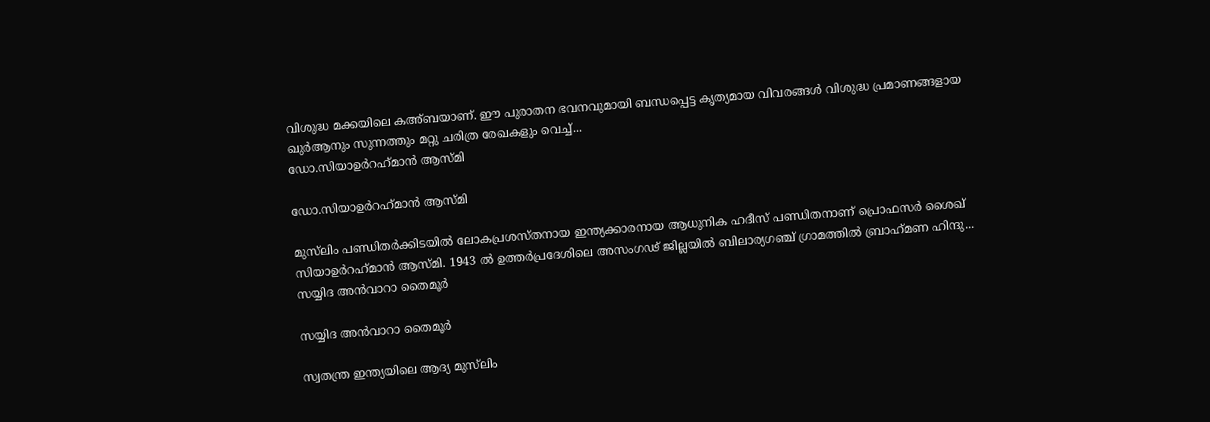വിശുദ്ധ മക്കയിലെ കഅ്ബയാണ്. ഈ പുരാതന ഭവനവുമായി ബന്ധപ്പെട്ട കൃത്യമായ വിവരങ്ങള്‍ വിശുദ്ധ പ്രമാണങ്ങളായ ഖുര്‍ആനും സുന്നത്തും മറ്റു ചരിത്ര രേഖകളും വെച്ച്...
ഡോ.സിയാഉര്‍റഹ്‌മാന്‍ ആസ്മി

ഡോ.സിയാഉര്‍റഹ്‌മാന്‍ ആസ്മി

മുസ്‌ലിം പണ്ഡിതര്‍ക്കിടയില്‍ ലോകപ്രശസ്തനായ ഇന്ത്യക്കാരനായ ആധുനിക ഹദീസ് പണ്ഡിതനാണ് പ്രൊഫസര്‍ ശൈഖ് സിയാഉര്‍റഹ്‌മാന്‍ ആസ്മി. 1943 ല്‍ ഉത്തര്‍പ്രദേശിലെ അസംഗഢ് ജില്ലയില്‍ ബിലാര്യഗഞ്ച് ഗ്രാമത്തില്‍ ബ്രാഹ്‌മണ ഹിന്ദു...
സയ്യിദ അന്‍വാറാ തൈമൂര്‍

സയ്യിദ അന്‍വാറാ തൈമൂര്‍

സ്വതന്ത്ര ഇന്ത്യയിലെ ആദ്യ മുസ്‌ലിം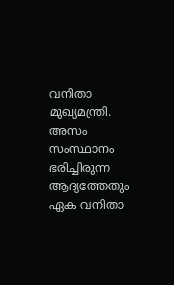വനിതാ മുഖ്യമന്ത്രി. അസം സംസ്ഥാനം ഭരിച്ചിരുന്ന ആദ്യത്തേതും ഏക വനിതാ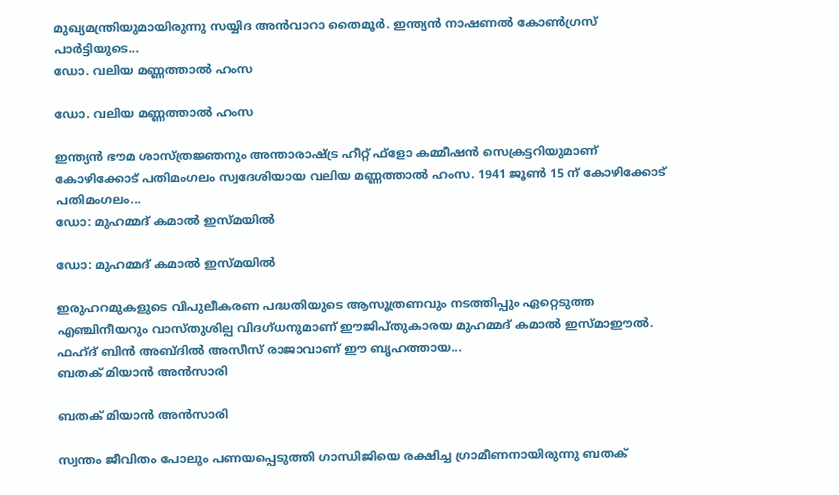മുഖ്യമന്ത്രിയുമായിരുന്നു സയ്യിദ അന്‍വാറാ തൈമൂര്‍. ഇന്ത്യന്‍ നാഷണല്‍ കോണ്‍ഗ്രസ് പാര്‍ട്ടിയുടെ...
ഡോ. വലിയ മണ്ണത്താല്‍ ഹംസ

ഡോ. വലിയ മണ്ണത്താല്‍ ഹംസ

ഇന്ത്യന്‍ ഭൗമ ശാസ്ത്രജ്ഞനും അന്താരാഷ്ട്ര ഹീറ്റ് ഫ്‌ളോ കമ്മീഷന്‍ സെക്രട്ടറിയുമാണ് കോഴിക്കോട് പതിമംഗലം സ്വദേശിയായ വലിയ മണ്ണത്താല്‍ ഹംസ. 1941 ജൂണ്‍ 15 ന് കോഴിക്കോട് പതിമംഗലം...
ഡോ: മുഹമ്മദ് കമാല്‍ ഇസ്മയില്‍

ഡോ: മുഹമ്മദ് കമാല്‍ ഇസ്മയില്‍

ഇരുഹറമുകളുടെ വിപുലീകരണ പദ്ധതിയുടെ ആസൂത്രണവും നടത്തിപ്പും ഏറ്റെടുത്ത എഞ്ചിനീയറും വാസ്തുശില്പ വിദഗ്ധനുമാണ് ഈജിപ്തുകാരയ മുഹമ്മദ് കമാല്‍ ഇസ്മാഈല്‍. ഫഹ്ദ് ബിന്‍ അബ്ദില്‍ അസീസ് രാജാവാണ് ഈ ബൃഹത്തായ...
ബതക് മിയാന്‍ അന്‍സാരി

ബതക് മിയാന്‍ അന്‍സാരി

സ്വന്തം ജീവിതം പോലും പണയപ്പെടുത്തി ഗാന്ധിജിയെ രക്ഷിച്ച ഗ്രാമീണനായിരുന്നു ബതക്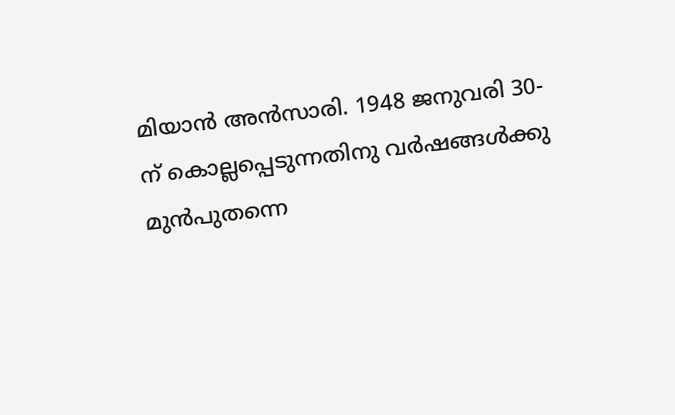മിയാന്‍ അന്‍സാരി. 1948 ജനുവരി 30-ന് കൊല്ലപ്പെടുന്നതിനു വര്‍ഷങ്ങള്‍ക്കു മുന്‍പുതന്നെ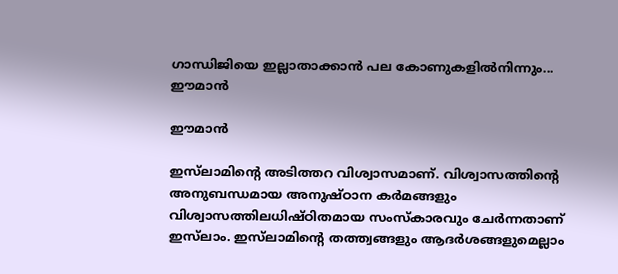ഗാന്ധിജിയെ ഇല്ലാതാക്കാന്‍ പല കോണുകളില്‍നിന്നും...
ഈമാന്‍

ഈമാന്‍

ഇസ്‌ലാമിന്റെ അടിത്തറ വിശ്വാസമാണ്. വിശ്വാസത്തിന്റെ അനുബന്ധമായ അനുഷ്ഠാന കര്‍മങ്ങളും വിശ്വാസത്തിലധിഷ്ഠിതമായ സംസ്‌കാരവും ചേര്‍ന്നതാണ് ഇസ്‌ലാം. ഇസ്‌ലാമിന്റെ തത്ത്വങ്ങളും ആദര്‍ശങ്ങളുമെല്ലാം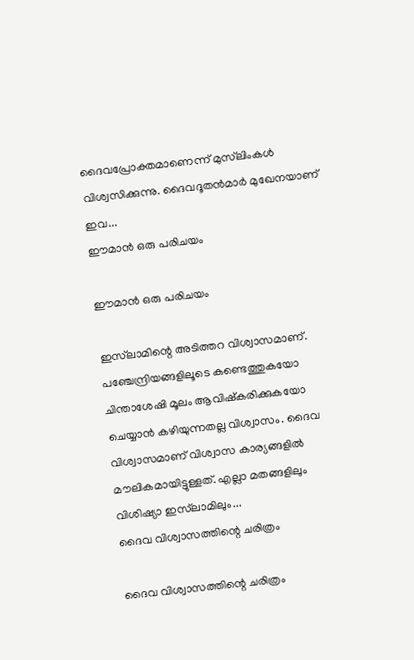ദൈവപ്രോക്തമാണെന്ന് മുസ്‌ലിംകള്‍ വിശ്വസിക്കുന്നു. ദൈവദൂതന്‍മാര്‍ മുഖേനയാണ് ഇവ...
ഈമാന്‍ ഒരു പരിചയം

ഈമാന്‍ ഒരു പരിചയം

ഇസ്‌ലാമിന്റെ അടിത്തറ വിശ്വാസമാണ്.  പഞ്ചേന്ദ്രിയങ്ങളിലൂടെ കണ്ടെത്തുകയോ ചിന്താശേഷി മൂലം ആവിഷ്‌കരിക്കുകയോ ചെയ്യാന്‍ കഴിയുന്നതല്ല വിശ്വാസം. ദൈവ വിശ്വാസമാണ് വിശ്വാസ കാര്യങ്ങളില്‍ മൗലികമായിട്ടുള്ളത്. എല്ലാ മതങ്ങളിലും വിശിഷ്യാ ഇസ്‌ലാമിലും...
ദൈവ വിശ്വാസത്തിന്റെ ചരിത്രം

ദൈവ വിശ്വാസത്തിന്റെ ചരിത്രം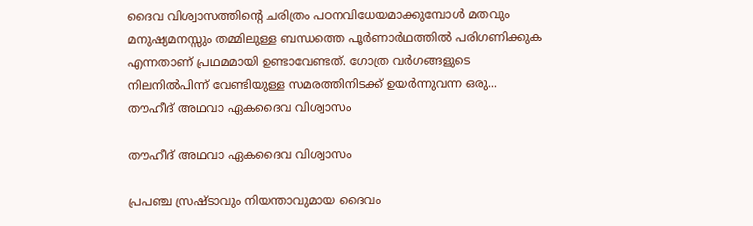ദൈവ വിശ്വാസത്തിന്റെ ചരിത്രം പഠനവിധേയമാക്കുമ്പോള്‍ മതവും മനുഷ്യമനസ്സും തമ്മിലുള്ള ബന്ധത്തെ പൂര്‍ണാര്‍ഥത്തില്‍ പരിഗണിക്കുക എന്നതാണ് പ്രഥമമായി ഉണ്ടാവേണ്ടത്. ഗോത്ര വര്‍ഗങ്ങളുടെ നിലനില്‍പിന്ന് വേണ്ടിയുള്ള സമരത്തിനിടക്ക് ഉയര്‍ന്നുവന്ന ഒരു...
തൗഹീദ് അഥവാ ഏകദൈവ വിശ്വാസം

തൗഹീദ് അഥവാ ഏകദൈവ വിശ്വാസം

പ്രപഞ്ച സ്രഷ്ടാവും നിയന്താവുമായ ദൈവം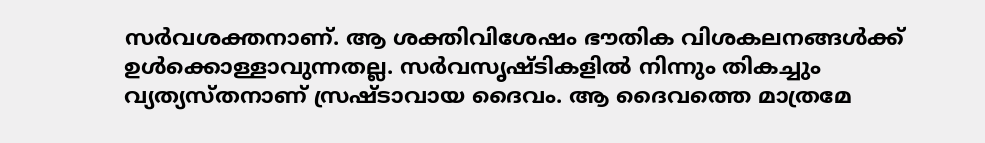സര്‍വശക്തനാണ്. ആ ശക്തിവിശേഷം ഭൗതിക വിശകലനങ്ങള്‍ക്ക് ഉള്‍ക്കൊള്ളാവുന്നതല്ല. സര്‍വസൃഷ്ടികളില്‍ നിന്നും തികച്ചും വ്യത്യസ്തനാണ് സ്രഷ്ടാവായ ദൈവം. ആ ദൈവത്തെ മാത്രമേ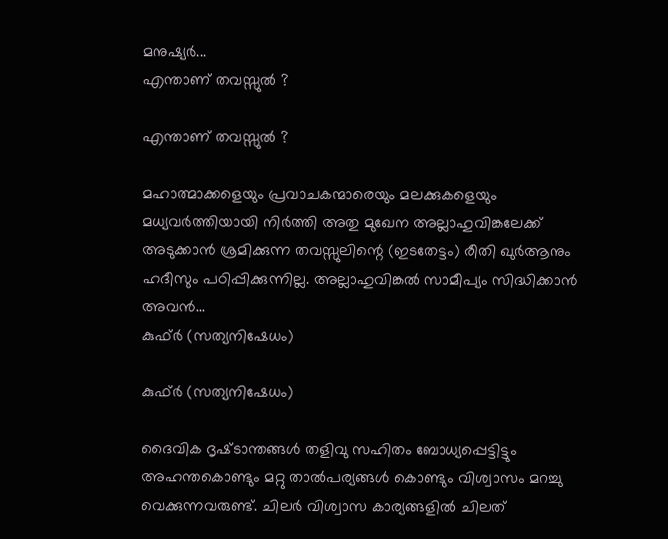മനുഷ്യര്‍...
എന്താണ് തവസ്സുല്‍ ?

എന്താണ് തവസ്സുല്‍ ?

മഹാത്മാക്കളെയും പ്രവാചകന്മാരെയും മലക്കുകളെയും മധ്യവര്‍ത്തിയായി നിര്‍ത്തി അതു മുഖേന അല്ലാഹുവിങ്കലേക്ക് അടുക്കാന്‍ ശ്രമിക്കുന്ന തവസ്സുലിന്റെ (ഇടതേട്ടം) രീതി ഖുര്‍ആനും ഹദീസും പഠിപ്പിക്കുന്നില്ല. അല്ലാഹുവിങ്കല്‍ സാമീപ്യം സിദ്ധിക്കാന്‍ അവന്‍...
കുഫ്ര്‍ (സത്യനിഷേധം)

കുഫ്ര്‍ (സത്യനിഷേധം)

ദൈവിക ദൃഷ്‌ടാന്തങ്ങൾ തളിവു സഹിതം ബോധ്യപ്പെട്ടിട്ടും അഹന്തകൊണ്ടും മറ്റു താൽപര്യങ്ങൾ കൊണ്ടും വിശ്വാസം മറച്ചു വെക്കുന്നവരുണ്ട്‌. ചിലർ വിശ്വാസ കാര്യങ്ങളിൽ ചിലത്‌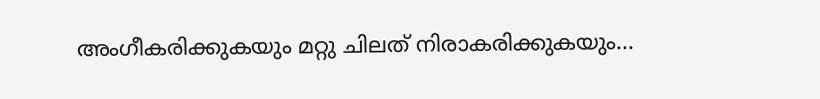അംഗീകരിക്കുകയും മറ്റു ചിലത്‌ നിരാകരിക്കുകയും...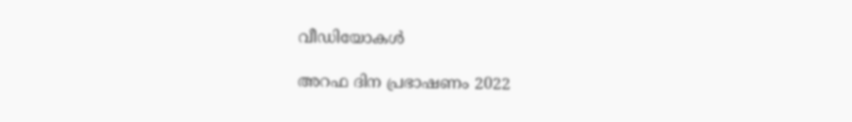വീഡിയോകൾ

അറഫ ദിന പ്രഭാഷണം 2022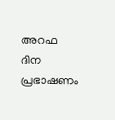അറഫ ദിന പ്രഭാഷണം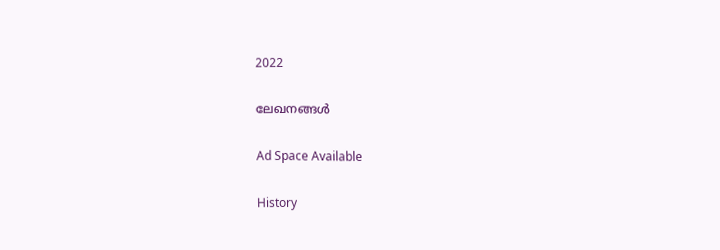2022

ലേഖനങ്ങൾ

Ad Space Available

History